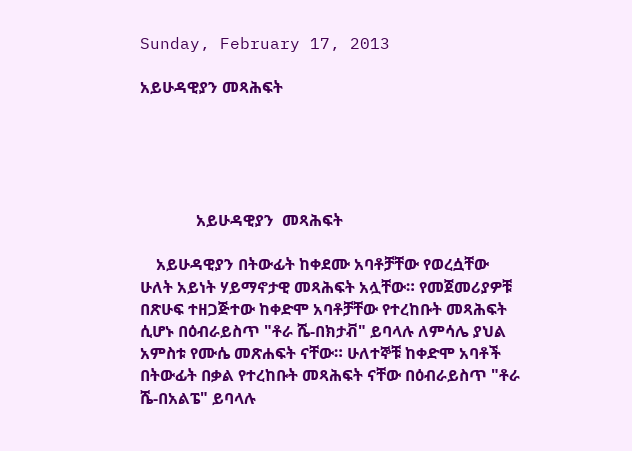Sunday, February 17, 2013

አይሁዳዊያን መጻሕፍት





              አይሁዳዊያን  መጻሕፍት

    አይሁዳዊያን በትውፊት ከቀደሙ አባቶቻቸው የወረሷቸው ሁለት አይነት ሃይማኖታዊ መጻሕፍት አሏቸው። የመጀመሪያዎቹ በጽሁፍ ተዘጋጅተው ከቀድሞ አባቶቻቸው የተረከቡት መጻሕፍት ሲሆኑ በዕብራይስጥ "ቶራ ሼ-በክታቭ" ይባላሉ ለምሳሌ ያህል አምስቱ የሙሴ መጽሐፍት ናቸው። ሁለተኞቹ ከቀድሞ አባቶች በትውፊት በቃል የተረከቡት መጻሕፍት ናቸው በዕብራይስጥ "ቶራ ሼ-በአልፔ" ይባላሉ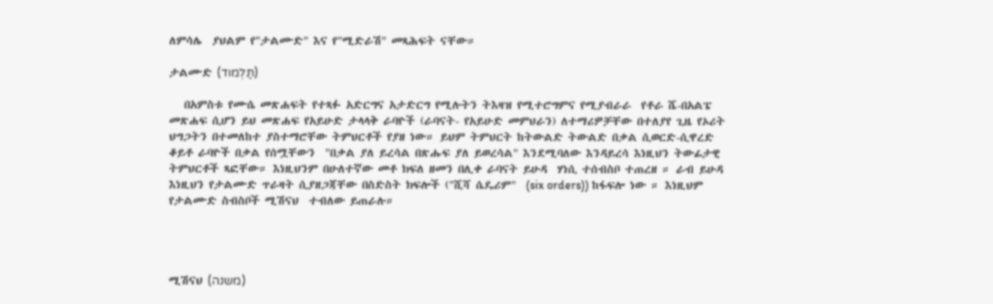ለምሳሌ  ያህልም የ"ታልሙድ" እና የ"ሚድራሽ" መጻሕፍት ናቸው።

ታልሙድ (תַּלְמוד)

   በአምስቱ የሙሴ መጽሐፍት የተጻፉ አድርግና አታድርግ የሚሉትን ትእዛዝ የሚተሮግምና የሚያብራራ  የቶራ ሼ-በአልፔ መጽሐፍ ሲሆን ይህ መጽሐፍ የአይሁድ ታላላቅ ራባዮች (ራባናት- የአይሁድ መምህራን) ለተማሪዎቻቸው በተለያየ ጊዜ የኦሪት ህግጋትን በተመለከተ ያስተማሮቸው ትምህርቶች የያዘ ነው። ይህም ትምህርት ከትውልድ ትውልድ በቃል ሲወርድ-ሲዋረድ ቆይቶ ራባዮች በቃል የሰሟቸውን  "በቃል ያለ ይረሳል በጽሑፍ ያለ ይወረሳል" እንደሚባለው እንዳይረሳ እነዚህን ትውፊታዊ ትምህርቶች ጻፎቸው። እነዚህንም በሁለተኛው መቶ ክፍለ ዘመን በሊቀ ራባናት ይሁዳ  ሃነሲ ተሰብስቦ ተጠረዘ ። ራብ ይሁዳ እነዚህን የታልሙድ ጥራዛት ሲያዘጋጃቸው በስድስት ክፍሎች ("ሺሻ ሴዴሪም"  (six orders)) ከፋፍሎ ነው ። እነዚህም የታልሙድ ስብስቦች ሚሽናህ  ተብለው ይጠራሉ።




ሚሽናህ (משנה)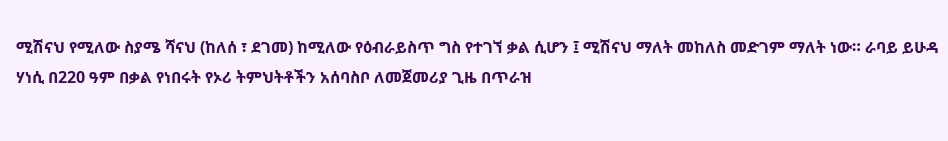ሚሽናህ የሚለው ስያሜ ሻናህ (ከለሰ ፣ ደገመ) ከሚለው የዕብራይስጥ ግስ የተገኘ ቃል ሲሆን ፤ ሚሽናህ ማለት መከለስ መድገም ማለት ነው። ራባይ ይሁዳ  ሃነሲ በ220 ዓም በቃል የነበሩት የኦሪ ትምህትቶችን አሰባስቦ ለመጀመሪያ ጊዜ በጥራዝ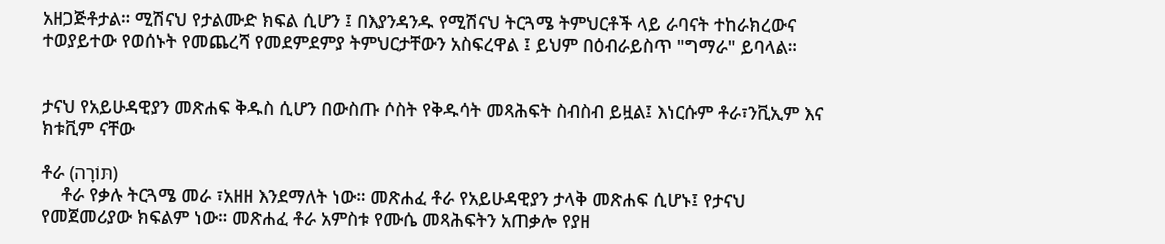አዘጋጅቶታል። ሚሽናህ የታልሙድ ክፍል ሲሆን ፤ በእያንዳንዱ የሚሽናህ ትርጓሜ ትምህርቶች ላይ ራባናት ተከራክረውና ተወያይተው የወሰኑት የመጨረሻ የመደምደምያ ትምህርታቸውን አስፍረዋል ፤ ይህም በዕብራይስጥ "ግማራ" ይባላል።


ታናህ የአይሁዳዊያን መጽሐፍ ቅዱስ ሲሆን በውስጡ ሶስት የቅዱሳት መጻሕፍት ስብስብ ይዟል፤ እነርሱም ቶራ፣ንቪኢም እና ክቱቪም ናቸው

ቶራ (תּוֹרָה)
    ቶራ የቃሉ ትርጓሜ መራ ፣አዘዘ እንደማለት ነው። መጽሐፈ ቶራ የአይሁዳዊያን ታላቅ መጽሐፍ ሲሆኑ፤ የታናህ የመጀመሪያው ክፍልም ነው። መጽሐፈ ቶራ አምስቱ የሙሴ መጻሕፍትን አጠቃሎ የያዘ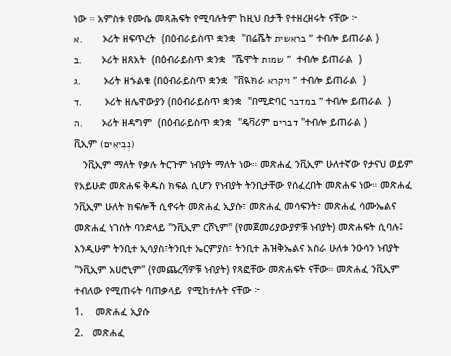ነው ። አምስቱ የሙሴ መጻሕፍት የሚባሉትም ከዚህ በታች የተዘረዘሩት ናቸው ፦
א.       ኦሪት ዘፍጥረት  (በዕብራይስጥ ቋንቋ  "በሬሼት בראשית " ተብሎ ይጠራል )
ב.       ኦሪት ዘጸአት  (በዕብራይስጥ ቋንቋ  "ሼሞት שמות "  ተብሎ ይጠራል  )
ג.        ኦሪት ዘኁልቁ (በዕብራይስጥ ቋንቋ  "ቨዪክራ ויקרא " ተብሎ ይጠራል  )
ד.        ኦሪት ዘሌዋውያን (በዕብራይስጥ ቋንቋ  "በሚድባር במדבר " ተብሎ ይጠራል  )
ה.       ኦሪት ዘዳግም  (በዕብራይስጥ ቋንቋ  "ዴቫሪም דברים "ተብሎ ይጠራል )
ቪኢም (נְבִיאִים)
   ንቪኢም ማለት የቃሉ ትርጉም ነብያት ማለት ነው። መጽሐፈ ንቪኢም ሁለተኛው የታናህ ወይም የአይሁድ መጽሐፍ ቅዱስ ክፍል ሲሆን የነብያት ትንቢታቸው የሰፈረበት መጽሐፍ ነው። መጽሐፈ ንቪኢም ሁለት ክፍሎች ሲኖሩት መጽሐፈ ኢያሱ፣ መጽሐፈ መሳፍንት፣ መጽሐፈ ሳሙኤልና መጽሐፈ ነገስት ባንድላይ "ንቪኢም ርሾኒም" (የመጀመሪያውያዎቹ ነብያት) መጽሐፍት ሲባሉ፤ እንዲሁም ትንቢተ ኢሳያስ፣ትንቢተ ኤርምያስ፣ ትንቢተ ሕዝቅኤልና አስራ ሁለቱ ንዑሳን ነብያት "ንቪኢም አሀሮኒም" (የመጨረሻዎቹ ነብያት) የጻፎቸው መጽሐፍት ናቸው። መጽሐፈ ንቪኢም ተብለው የሚጠሩት ባጠቃላይ  የሚከተሉት ናቸው ፦
1.    መጽሐፈ ኢያሱ
2.   መጽሐፈ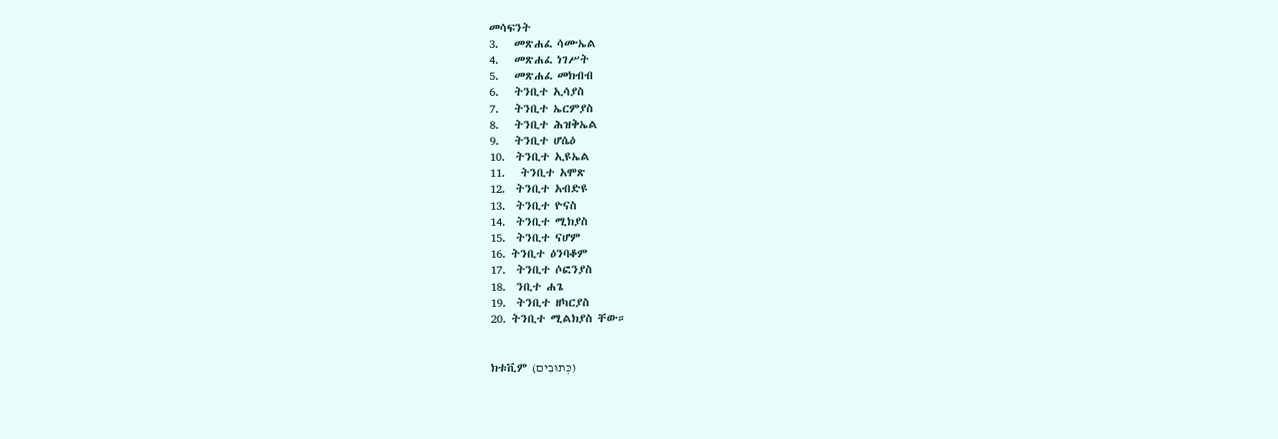መሳፍንት
3.   መጽሐፈ ሳሙኤል
4.   መጽሐፈ ነገሥት
5.   መጽሐፈ መክብብ
6.   ትንቢተ ኢሳያስ
7.   ትንቢተ ኤርምያስ
8.   ትንቢተ ሕዝቅኤል
9.   ትንቢተ ሆሴዕ
10.  ትንቢተ ኢዩኤል
11.   ትንቢተ አሞጽ
12.  ትንቢተ አብድዩ
13.  ትንቢተ ዮናስ
14.  ትንቢተ ሚክያስ
15.  ትንቢተ ናሆም
16. ትንቢተ ዕንባቆም
17.  ትንቢተ ሶፎንያስ
18.  ንቢተ ሐጌ
19.  ትንቢተ ዘካርያስ
20. ትንቢተ ሚልክያስ ቸው።


ክቱቪም (כְּתוּבִים)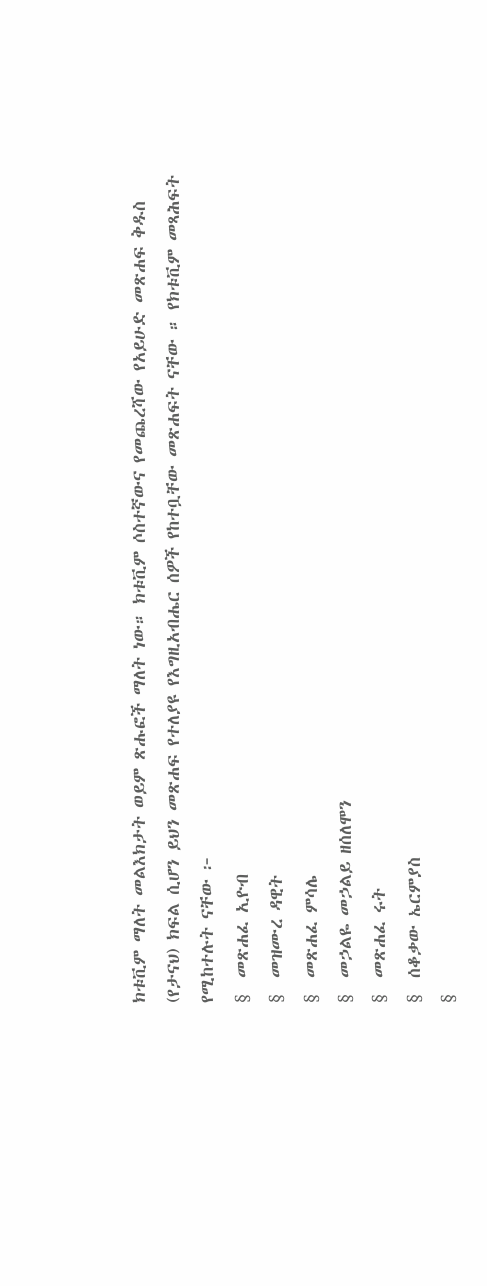ክቱቪም ማለት መልእክታት ወይም ጽሑፎች ማለት ነው። ክቱቪም ሶስተኛውና የመጨረሻው የአይሁድ መጽሐፍ ቅዱስ (የታናህ) ክፍል ሲሆን ይህን መጽሐፍ የተለያዩ የእግዚአብሔር ሰዎች የከተቧቸው መጽሐፍት ናቸው ። የክቱቪም መጻሕፍት የሚከተሉት ናቸው ፦
§  መጽሐፈ ኢዮብ
§  መዝሙረ ዳዊት
§  መጽሐፈ ምሳሌ
§  መኃልዬ መኃልይ ዘሰለሞን
§  መጽሐፈ ሩት
§  ሰቆቃው ኤርምያስ
§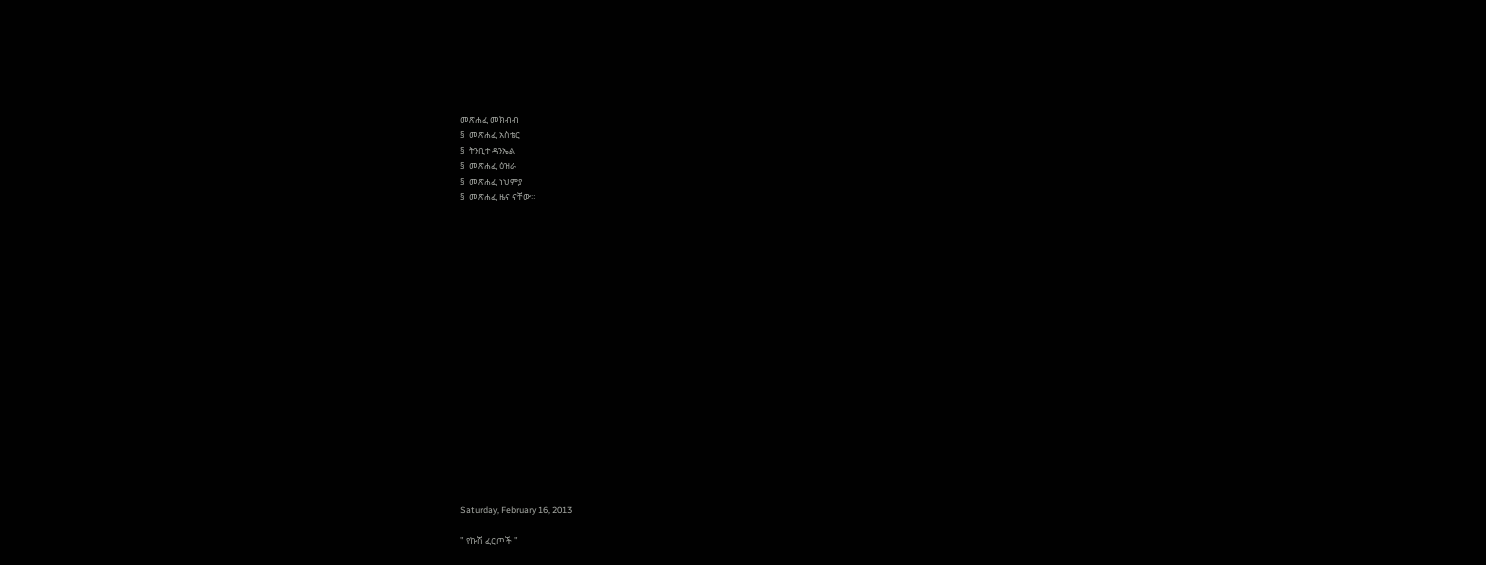መጽሐፈ መክብብ
§  መጽሐፈ አስቴር
§  ትንቢተ ዳንኤል
§  መጽሐፈ ዕዝራ
§  መጽሐፈ ነህምያ
§  መጽሐፈ ዜና ናቸው።



















Saturday, February 16, 2013

" የኩሽ ፈርጦች "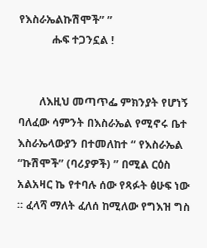የእስራኤልኩሽሞች” ”
           ሑፍ ተጋንኗል !


       ለእዚህ መጣጥፌ ምክንያት የሆነኝ ባለፈው ሳምንት በእስራኤል የሚኖሩ ቤተ እስራኤላውያን በተመለከተ “ የእስራኤል “ኩሽሞች” (ባሪያዎች) ” በሚል ርዕስ አልአዛር ኬ የተባሉ ሰው የጻፉት ፅሁፍ ነው ። ፈላሻ ማለት ፈለሰ ከሚለው የግእዝ ግስ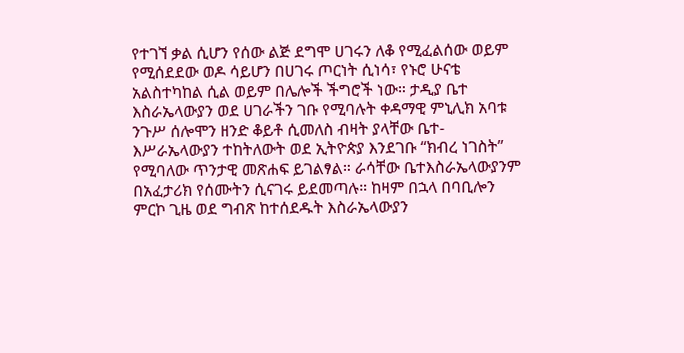የተገኘ ቃል ሲሆን የሰው ልጅ ደግሞ ሀገሩን ለቆ የሚፈልሰው ወይም የሚሰደደው ወዶ ሳይሆን በሀገሩ ጦርነት ሲነሳ፣ የኑሮ ሁናቴ አልስተካከል ሲል ወይም በሌሎች ችግሮች ነው። ታዲያ ቤተ እስራኤላውያን ወደ ሀገራችን ገቡ የሚባሉት ቀዳማዊ ምኒሊክ አባቱ ንጉሥ ሰሎሞን ዘንድ ቆይቶ ሲመለስ ብዛት ያላቸው ቤተ-እሥራኤላውያን ተከትለውት ወደ ኢትዮጵያ እንደገቡ “ክብረ ነገስት” የሚባለው ጥንታዊ መጽሐፍ ይገልፃል። ራሳቸው ቤተእስራኤላውያንም በአፈታሪክ የሰሙትን ሲናገሩ ይደመጣሉ። ከዛም በኋላ በባቢሎን ምርኮ ጊዜ ወደ ግብጽ ከተሰደዱት እስራኤላውያን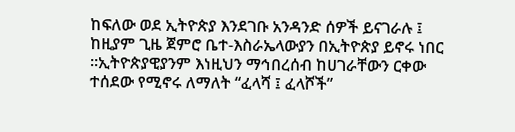ከፍለው ወደ ኢትዮጵያ እንደገቡ አንዳንድ ሰዎች ይናገራሉ ፤ ከዚያም ጊዜ ጀምሮ ቤተ-እስራኤላውያን በኢትዮጵያ ይኖሩ ነበር ።ኢትዮጵያዊያንም እነዚህን ማኅበረሰብ ከሀገራቸውን ርቀው ተሰደው የሚኖሩ ለማለት “ፈላሻ ፤ ፈላሾች”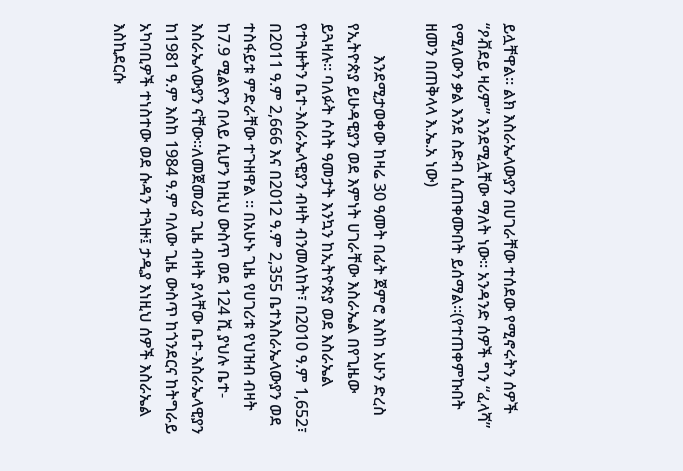ይሏቸዋል። ልክ እስራኤላውያን በሀገራቸው ተሰደው የሚኖሩትን ሰዎች “ዖቭደይ ዛሪም” እንደሚሏቸው ማለት ነው። አንዳንድ ሰዎች ግን “ፈላሻ” የሚለውን ቃል እንደ ስድብ ሲጠቀሙበት ይሰማል።(የተጠቀምኩበት ዘመን በጠቅላላ እ.ኤ.አ ነው)

        እንደሚታወቀው ከዛሬ 30 ዓመት በፊት ጀምሮ እስከ አሁን ድረስ የኢትዮጵያ ይሁዳዊያን ወደ እምነት ሀገራቸው እስራኤል በየጊዜው ይጓዛሉ። ባለፉት ሶስት ዓመታት እንኳን ከኢትዮጵያ ወደ እስራኤል የተጓዙትን ቤተ-እስራኤላዊያን ብዛት ብንመለከት፣ በ2010 ዓ.ም 1,652፣ በ2011 ዓ.ም 2,666 እና በ2012 ዓ.ም 2,355 ቤተእስራኤላውያን ወደ ተስፋይቱ ምድራቸው ተጉዘዋል ። በአሁኑ ጊዜ የሀገሪቱ የህዝብ ብዛት ከ7.9 ሚልዮን በላይ ሲሆን ከዚህ ውስጥ ወደ 124 ሺ ያህሉ ቤተ-እስራኤላውያን ናቸው።ለመጀመሪያ ጊዜ ብዛት ያላቸው ቤተ-እስራኤላዊያን ከ1981 ዓ.ም እስከ 1984 ዓ.ም ባለው ጊዜ ውስጥ ከጎንደርና ከትግራይ አካባቢዎች ተነስተው ወደ ሱዳን ተጓዙ፤ ታዲያ እነዚህ ሰዎች እስራኤል እስኪደርሱ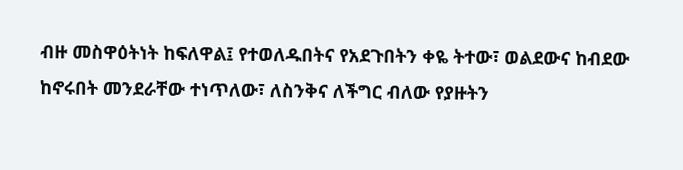ብዙ መስዋዕትነት ከፍለዋል፤ የተወለዱበትና የአደጉበትን ቀዬ ትተው፣ ወልደውና ከብደው ከኖሩበት መንደራቸው ተነጥለው፣ ለስንቅና ለችግር ብለው የያዙትን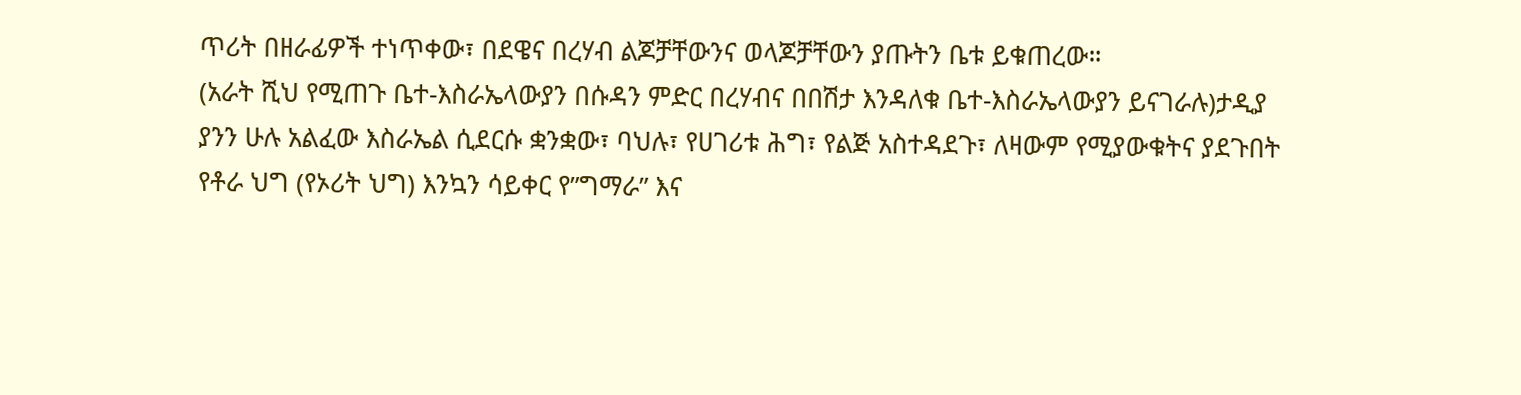ጥሪት በዘራፊዎች ተነጥቀው፣ በደዌና በረሃብ ልጆቻቸውንና ወላጆቻቸውን ያጡትን ቤቱ ይቁጠረው።
(አራት ሺህ የሚጠጉ ቤተ-እስራኤላውያን በሱዳን ምድር በረሃብና በበሽታ እንዳለቁ ቤተ-እስራኤላውያን ይናገራሉ)ታዲያ ያንን ሁሉ አልፈው እስራኤል ሲደርሱ ቋንቋው፣ ባህሉ፣ የሀገሪቱ ሕግ፣ የልጅ አስተዳደጉ፣ ለዛውም የሚያውቁትና ያደጉበት የቶራ ህግ (የኦሪት ህግ) እንኳን ሳይቀር የ”ግማራ” እና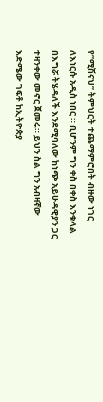የ”ሚሽናህ” ትምህርት ተጨማምሮበት ብዙው ነገር ለእነርሱ አዲስ ነበር ። ቢሆንም ግን ቀስ በቀስ እንቁላል በእግሯ ትሄዳለች እንደሚባለው ከነጭ አይሁዳዊያን ጋር ተዛንቀው መኖር ጀመሩ። ይህን ስል ግን አብዛኛው እድሜው ገፍቶ ከኢትዮጵያ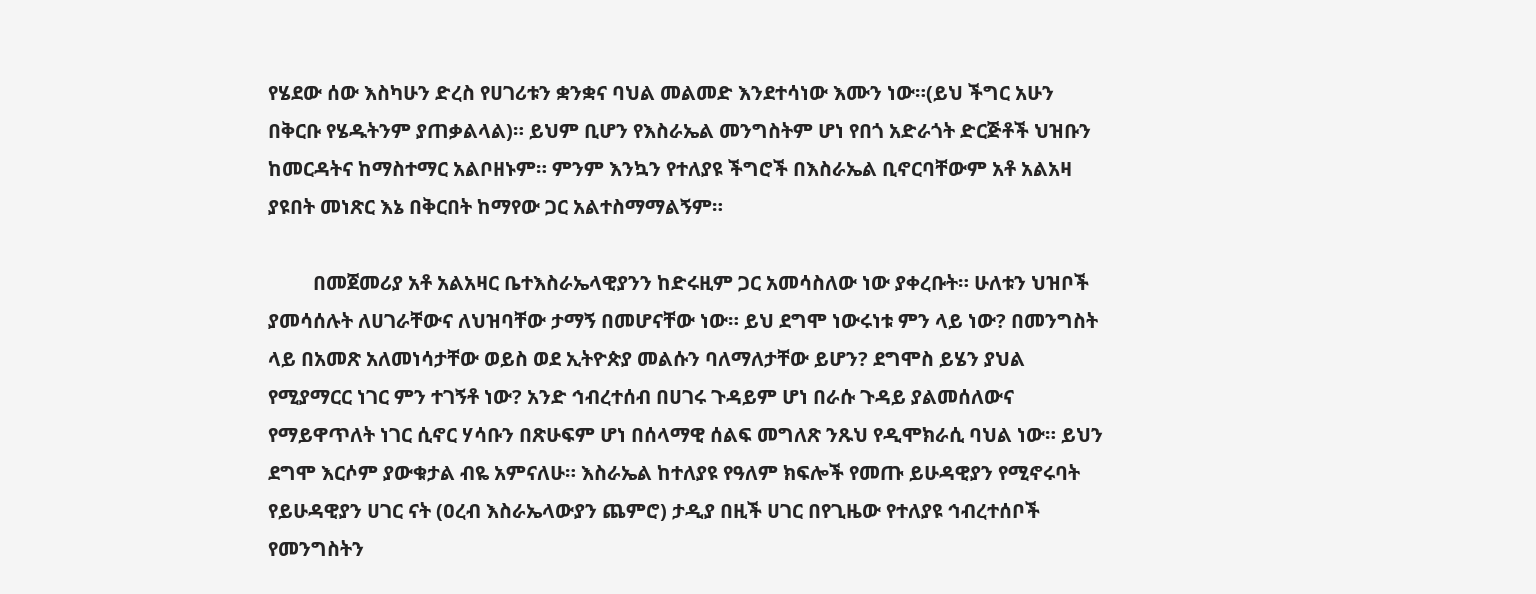የሄደው ሰው እስካሁን ድረስ የሀገሪቱን ቋንቋና ባህል መልመድ እንደተሳነው እሙን ነው።(ይህ ችግር አሁን በቅርቡ የሄዱትንም ያጠቃልላል)። ይህም ቢሆን የእስራኤል መንግስትም ሆነ የበጎ አድራጎት ድርጅቶች ህዝቡን ከመርዳትና ከማስተማር አልቦዘኑም። ምንም እንኳን የተለያዩ ችግሮች በእስራኤል ቢኖርባቸውም አቶ አልአዛ ያዩበት መነጽር እኔ በቅርበት ከማየው ጋር አልተስማማልኝም።

         በመጀመሪያ አቶ አልአዛር ቤተእስራኤላዊያንን ከድሩዚም ጋር አመሳስለው ነው ያቀረቡት። ሁለቱን ህዝቦች ያመሳሰሉት ለሀገራቸውና ለህዝባቸው ታማኝ በመሆናቸው ነው። ይህ ደግሞ ነውሩነቱ ምን ላይ ነው? በመንግስት ላይ በአመጽ አለመነሳታቸው ወይስ ወደ ኢትዮጵያ መልሱን ባለማለታቸው ይሆን? ደግሞስ ይሄን ያህል የሚያማርር ነገር ምን ተገኝቶ ነው? አንድ ኅብረተሰብ በሀገሩ ጉዳይም ሆነ በራሱ ጉዳይ ያልመሰለውና የማይዋጥለት ነገር ሲኖር ሃሳቡን በጽሁፍም ሆነ በሰላማዊ ሰልፍ መግለጽ ንጹህ የዲሞክራሲ ባህል ነው። ይህን ደግሞ እርሶም ያውቁታል ብዬ አምናለሁ። እስራኤል ከተለያዩ የዓለም ክፍሎች የመጡ ይሁዳዊያን የሚኖሩባት የይሁዳዊያን ሀገር ናት (ዐረብ እስራኤላውያን ጨምሮ) ታዲያ በዚች ሀገር በየጊዜው የተለያዩ ኅብረተሰቦች የመንግስትን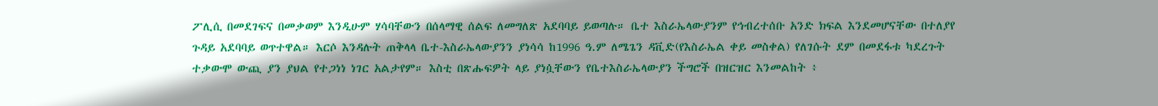ፖሊሲ በመደገፍና በመቃወም እንዲሁም ሃሳባቸውን በሰላማዊ ሰልፍ ለመግለጽ አደባባይ ይወጣሉ። ቤተ እስራኤላውያንም የኅብረተሰቡ አንድ ክፍል እንደመሆናቸው በተለያየ ጉዳይ አደባባይ ወጥተዋል። እርሶ እንዳሉት ጠቅላላ ቤተ-እስራኤላውያንን ያነሳሳ ከ1996 ዓ.ም ለሜጌን ዳቪድ(የእስራኤል ቀይ መስቀል) የለገሱት ደም በመደፋቱ ካደረጉት ተቃውሞ ውጪ ያን ያህል የተጋነነ ነገር አልታየም። እስቲ በጽሑፍዎት ላይ ያነሷቸውን የቤተእስራኤላውያን ችግሮች በዝርዝር እንመልከት ፥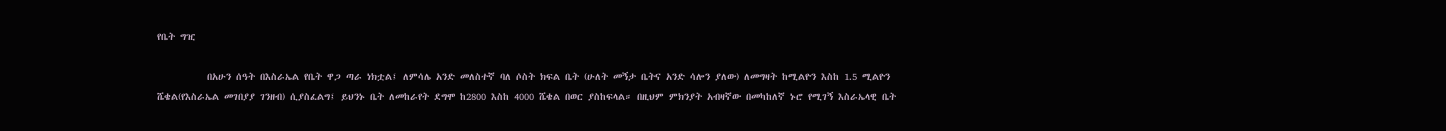የቤት ግዢ

          በአሁን ሰዓት በእስራኤል የቤት ዋጋ ጣራ ነክቷል፤ ለምሳሌ አንድ መለስተኛ ባለ ሶስት ክፍል ቤት (ሁለት መኝታ ቤትና አንድ ሳሎን ያለው) ለመግዛት ከሚልዮን እስከ 1.5 ሚልዮን ሼቄል(የእስራኤል መገበያያ ገንዘብ) ሲያስፈልግ፤ ይህንኑ ቤት ለመከራየት ደግሞ ከ2800 እስከ 4000 ሼቄል በወር ያስከፍላል። በዚህም ምክንያት አብዛኛው በመካከለኛ ኑሮ የሚገኝ እስራኤላዊ ቤት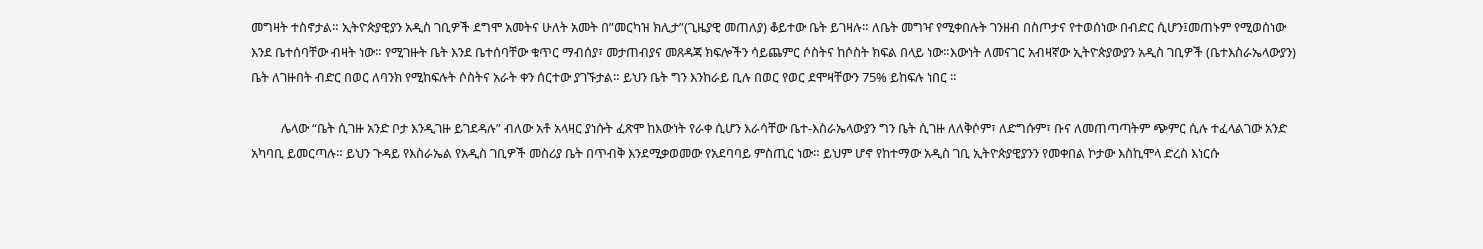መግዛት ተስኖታል። ኢትዮጵያዊያን አዲስ ገቢዎች ደግሞ አመትና ሁለት አመት በ”መርካዝ ክሊታ”(ጊዜያዊ መጠለያ) ቆይተው ቤት ይገዛሉ። ለቤት መግዣ የሚቀበሉት ገንዘብ በስጦታና የተወሰነው በብድር ሲሆን፤መጠኑም የሚወሰነው እንደ ቤተሰባቸው ብዛት ነው። የሚገዙት ቤት እንደ ቤተሰባቸው ቁጥር ማብሰያ፣ መታጠብያና መጸዳጃ ክፍሎችን ሳይጨምር ሶስትና ከሶስት ክፍል በላይ ነው።እውነት ለመናገር አብዛኛው ኢትዮጵያውያን አዲስ ገቢዎች (ቤተእስራኤላውያን) ቤት ለገዙበት ብድር በወር ለባንክ የሚከፍሉት ሶስትና አራት ቀን ሰርተው ያገኙታል። ይህን ቤት ግን እንከራይ ቢሉ በወር የወር ደሞዛቸውን 75% ይከፍሉ ነበር ።

          ሌላው “ቤት ሲገዙ አንድ ቦታ እንዲገዙ ይገደዳሉ” ብለው አቶ አላዛር ያነሱት ፈጽሞ ከእውነት የራቀ ሲሆን እራሳቸው ቤተ-እስራኤላውያን ግን ቤት ሲገዙ ለለቅሶም፣ ለድግሱም፣ ቡና ለመጠጣጣትም ጭምር ሲሉ ተፈላልገው አንድ አካባቢ ይመርጣሉ። ይህን ጉዳይ የእስራኤል የአዲስ ገቢዎች መስሪያ ቤት በጥብቅ እንደሚቃወመው የአደባባይ ምስጢር ነው። ይህም ሆኖ የከተማው አዲስ ገቢ ኢትዮጵያዊያንን የመቀበል ኮታው እስኪሞላ ድረስ እነርሱ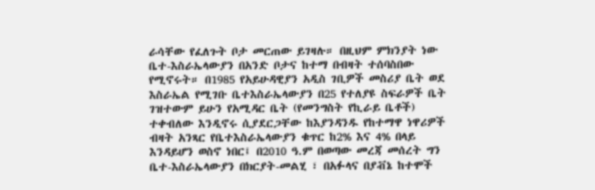ራሳቸው የፈለጉት ቦታ መርጠው ይገዛሉ። በዚህም ምክንያት ነው ቤተ-እስራኤላውያን በአንድ ቦታና ከተማ በብዛት ተሰባስበው የሚኖሩት። በ1985 የአይሁዳዊያን አዲስ ገቢዎች መስሪያ ቤት ወደ እስራኤል የሚገቡ ቤተእስራኤላውያን በ25 የተለያዩ ስፍራዎች ቤት ገዝተውም ይሁን የአሚዳር ቤት (የመንግስት የኪራይ ቤቶች) ተቀብለው እንዲኖሩ ሲያደርጋቸው ከእያንዳንዱ የከተማዋ ነዋሪዎች ብዛት አንጻር የቤተእስራኤላውያን ቁጥር ከ2% እና 4% በላይ እንዳይሆን ወስኖ ነበር፤ በ2010 ዓ.ም በወጣው መረጃ መሰረት ግን ቤተ-እስራኤላውያን በክርያት-መልሂ ፣ በአፉላና በያቭኔ ከተሞች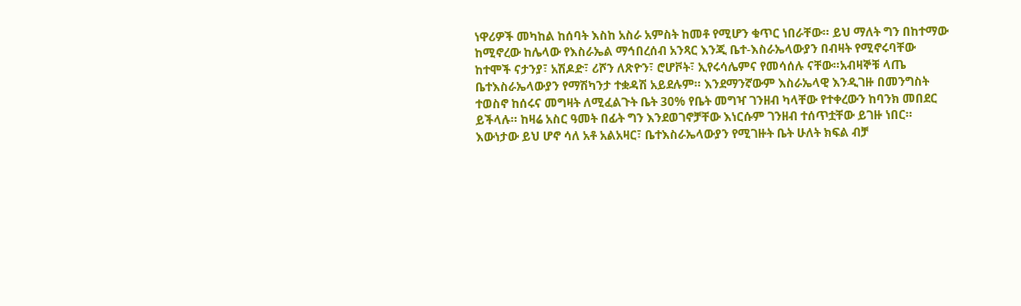ነዋሪዎች መካከል ከሰባት እስከ አስራ አምስት ከመቶ የሚሆን ቁጥር ነበራቸው። ይህ ማለት ግን በከተማው ከሚኖረው ከሌላው የእስራኤል ማኅበረሰብ አንጻር እንጂ ቤተ-እስራኤላውያን በብዛት የሚኖሩባቸው ከተሞች ናታንያ፣ አሽዶድ፣ ሪሾን ለጽዮን፣ ሮሆቮት፣ ኢየሩሳሌምና የመሳሰሉ ናቸው።አብዛኞቹ ላጤ ቤተእስራኤላውያን የማሽካንታ ተቋዳሽ አይደሉም። እንደማንኛውም እስራኤላዊ እንዲገዙ በመንግስት ተወስኖ ከሰሩና መግዛት ለሚፈልጉት ቤት 30% የቤት መግዣ ገንዘብ ካላቸው የተቀረውን ከባንክ መበደር ይችላሉ። ከዛሬ አስር ዓመት በፊት ግን እንደወገኖቻቸው እነርሱም ገንዘብ ተሰጥቷቸው ይገዙ ነበር። እውነታው ይህ ሆኖ ሳለ አቶ አልአዛር፣ ቤተእስራኤላውያን የሚገዙት ቤት ሁለት ክፍል ብቻ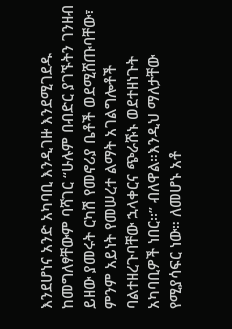እንደሆነና አንድ አካባቢ እንዲገዙ እንደሚገደዱ ከመግለፃቸውም ባሻገር “ሁሉም በብድር ያገኙትን ገንዘብ ይዘው ያመሩት ርካሽ የመኖሪያ ቤቶች ወደሚሸጡባቸው፣ ምንም አይነት የመሠረተ ልማት አገልግሎቶች ባልተዘረጉባቸው ኋላቀርና ጭራሹኑ ወደተዘነጉት አካባቢዎች ነበር፡፡” ብለዋል።እንዲህ ማለታቸው የሚያሳፍር ነው። ለመሆኑ አቶ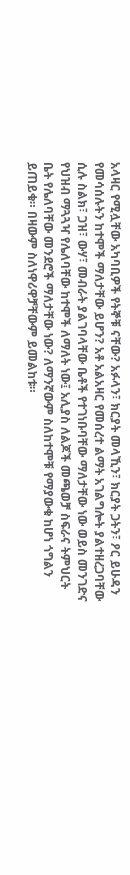አላዛር የሚሏቸው አካባቢዎች የትኞቹ ናቸው? አፉላን፣ ክርያት መላኺን፣ ክርያት ጋትን፣ ዖር ይሁዳን የመሳሰሉትን ከተሞች ማለታቸው ይሆን? አቶ አልአዛር የመሰረተ ልማት አገልግሎት ያልተዘረጋባቸው ሲሉ ስልክ፣ ጋዝ፣ ውሃ፣ መብራት ያልገባላቸው ቤቶች የተገነቡባቸው ማለታቸው ነው ወይስ መንገድና የህዝብ ማጓጓዣ የሌለባቸው ከተሞች ለማለት ነው፤ አሊያስ ለልጆች መጫወቻ ስፍራና ትምህርት ቤት የሌለባቸው መንደሮች ማለታቸው ነው? ለማንኛውም ስለከተሞቹ የማያውቁ ከሆነ ጎግልን ይጠይቁ። በዛውም ስለነዋሪዋቻቸውም ይመልከቱ።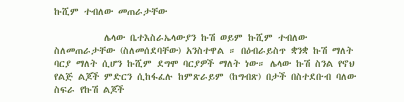ኩሺም ተብለው መጠራታቸው

          ሌላው ቤተእስራኤላውያን ኩሽ ወይም ኩሺም ተብለው ስለመጠራታቸው (ስለመሰደባቸው) አንስተዋል ። በዕብራይስጥ ቋንቋ ኩሽ ማለት ባርያ ማለት ሲሆን ኩሺም ደግሞ ባርያዎች ማለት ነው። ሌላው ኩሽ ስንል የኖህ የልጅ ልጆች ምድርን ሲከፋፈሉ ከምጽራይም (ከግብጽ) በታች በስተደቡብ ባለው ስፍራ የኩሽ ልጆች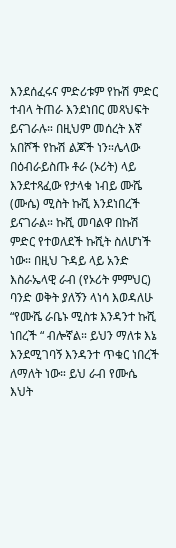እንደሰፈሩና ምድሪቱም የኩሽ ምድር ተብላ ትጠራ እንደነበር መጻህፍት ይናገራሉ። በዚህም መሰረት እኛ አበሾች የኩሽ ልጆች ነን።ሌላው በዕብራይስጡ ቶራ (ኦሪት) ላይ እንደተጻፈው የታላቁ ነብይ ሙሼ (ሙሴ) ሚስት ኩሺ እንደነበረች ይናገራል። ኩሺ መባልዋ በኩሽ ምድር የተወለደች ኩሺት ስለሆነች ነው። በዚህ ጉዳይ ላይ አንድ እስራኤላዊ ራብ (የኦሪት ምምህር) ባንድ ወቅት ያለኝን ላነሳ እወዳለሁ “የሙሼ ራቤኑ ሚስቱ እንዳንተ ኩሺ ነበረች “ ብሎኛል። ይህን ማለቱ እኔ እንደሚገባኝ እንዳንተ ጥቁር ነበረች ለማለት ነው። ይህ ራብ የሙሴ እህት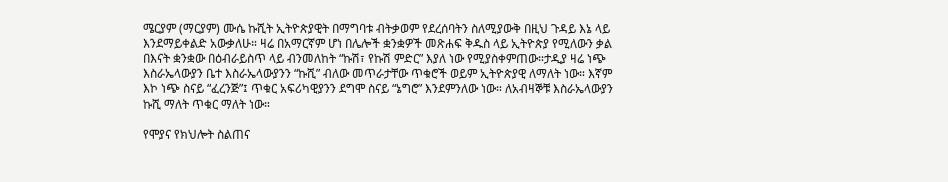ሜርያም (ማርያም) ሙሴ ኩሺት ኢትዮጵያዊት በማግባቱ ብትቃወም የደረሰባትን ስለሚያውቅ በዚህ ጉዳይ እኔ ላይ እንደማይቀልድ አውቃለሁ። ዛሬ በአማርኛም ሆነ በሌሎች ቋንቋዎች መጽሐፍ ቅዱስ ላይ ኢትዮጵያ የሚለውን ቃል በእናት ቋንቋው በዕብራይስጥ ላይ ብንመለከት “ኩሽ፣ የኩሽ ምድር” እያለ ነው የሚያስቀምጠው።ታዲያ ዛሬ ነጭ እስራኤላውያን ቤተ እስራኤላውያንን “ኩሺ” ብለው መጥራታቸው ጥቁሮች ወይም ኢትዮጵያዊ ለማለት ነው። እኛም እኮ ነጭ ስናይ “ፈረንጅ”፤ ጥቁር አፍሪካዊያንን ደግሞ ስናይ “ኔግሮ” እንደምንለው ነው። ለአብዛኞቹ እስራኤላውያን ኩሺ ማለት ጥቁር ማለት ነው።

የሞያና የክህሎት ስልጠና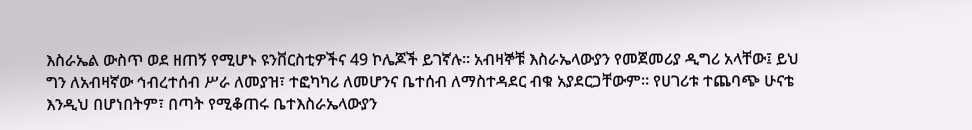እስራኤል ውስጥ ወደ ዘጠኝ የሚሆኑ ዩንቨርስቲዎችና 49 ኮሌጆች ይገኛሉ። አብዛኞቹ እስራኤላውያን የመጀመሪያ ዲግሪ አላቸው፤ ይህ ግን ለአብዛኛው ኅብረተሰብ ሥራ ለመያዝ፣ ተፎካካሪ ለመሆንና ቤተሰብ ለማስተዳደር ብቁ አያደርጋቸውም። የሀገሪቱ ተጨባጭ ሁናቴ እንዲህ በሆነበትም፣ በጣት የሚቆጠሩ ቤተእስራኤላውያን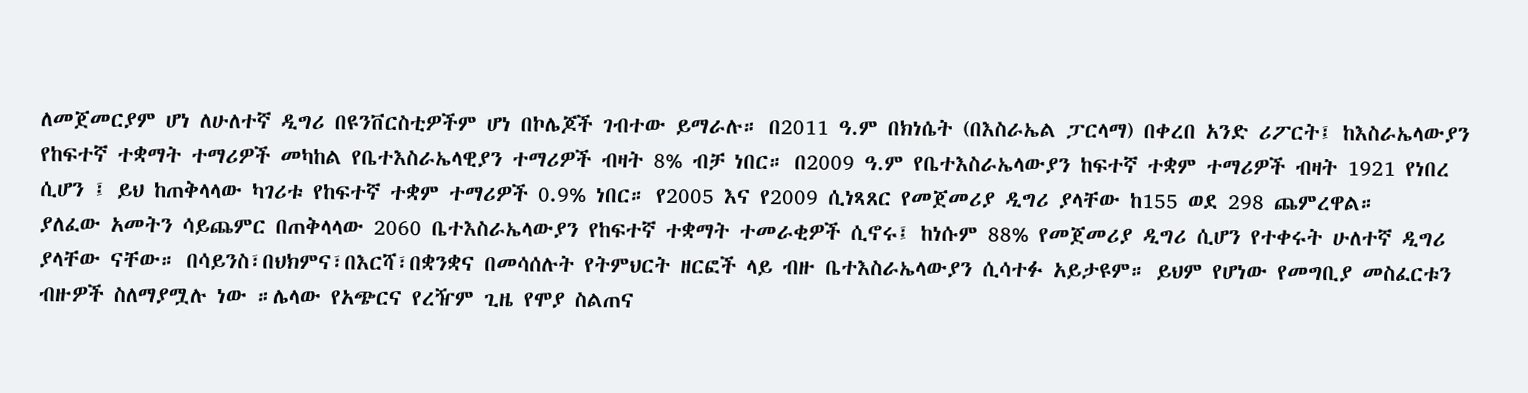ለመጀመርያም ሆነ ለሁለተኛ ዲግሪ በዩንቨርስቲዎችም ሆነ በኮሌጆች ገብተው ይማራሉ። በ2011 ዓ.ም በክነሴት (በእስራኤል ፓርላማ) በቀረበ አንድ ሪፖርት፤ ከእስራኤላውያን የከፍተኛ ተቋማት ተማሪዎች መካከል የቤተእስራኤላዊያን ተማሪዎች ብዛት 8% ብቻ ነበር። በ2009 ዓ.ም የቤተእስራኤላውያን ከፍተኛ ተቋም ተማሪዎች ብዛት 1921 የነበረ ሲሆን ፤ ይህ ከጠቅላላው ካገሪቱ የከፍተኛ ተቋም ተማሪዎች 0.9% ነበር። የ2005 እና የ2009 ሲነጻጸር የመጀመሪያ ዲግሪ ያላቸው ከ155 ወደ 298 ጨምረዋል።
ያለፈው አመትን ሳይጨምር በጠቅላላው 2060 ቤተእስራኤላውያን የከፍተኛ ተቋማት ተመራቂዎች ሲኖሩ፤ ከነሱም 88% የመጀመሪያ ዲግሪ ሲሆን የተቀሩት ሁለተኛ ዲግሪ ያላቸው ናቸው። በሳይንስ፣በህክምና፣በእርሻ፣በቋንቋና በመሳሰሉት የትምህርት ዘርፎች ላይ ብዙ ቤተእስራኤላውያን ሲሳተፉ አይታዩም። ይህም የሆነው የመግቢያ መስፈርቱን ብዙዎች ስለማያሟሉ ነው ።ሌላው የአጭርና የረዥም ጊዜ የሞያ ስልጠና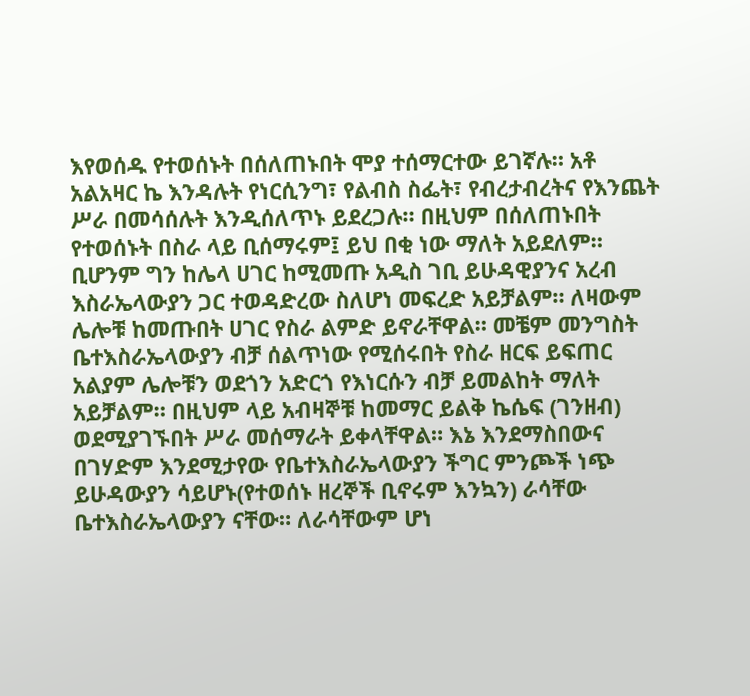እየወሰዱ የተወሰኑት በሰለጠኑበት ሞያ ተሰማርተው ይገኛሉ። አቶ አልአዛር ኬ እንዳሉት የነርሲንግ፣ የልብስ ስፌት፣ የብረታብረትና የእንጨት ሥራ በመሳሰሉት እንዲሰለጥኑ ይደረጋሉ። በዚህም በሰለጠኑበት የተወሰኑት በስራ ላይ ቢሰማሩም፤ ይህ በቂ ነው ማለት አይደለም። ቢሆንም ግን ከሌላ ሀገር ከሚመጡ አዲስ ገቢ ይሁዳዊያንና አረብ እስራኤላውያን ጋር ተወዳድረው ስለሆነ መፍረድ አይቻልም። ለዛውም ሌሎቹ ከመጡበት ሀገር የስራ ልምድ ይኖራቸዋል። መቼም መንግስት ቤተእስራኤላውያን ብቻ ሰልጥነው የሚሰሩበት የስራ ዘርፍ ይፍጠር አልያም ሌሎቹን ወደጎን አድርጎ የእነርሱን ብቻ ይመልከት ማለት አይቻልም። በዚህም ላይ አብዛኞቹ ከመማር ይልቅ ኬሴፍ (ገንዘብ) ወደሚያገኙበት ሥራ መሰማራት ይቀላቸዋል። እኔ እንደማስበውና በገሃድም እንደሚታየው የቤተእስራኤላውያን ችግር ምንጮች ነጭ ይሁዳውያን ሳይሆኑ(የተወሰኑ ዘረኞች ቢኖሩም እንኳን) ራሳቸው ቤተእስራኤላውያን ናቸው። ለራሳቸውም ሆነ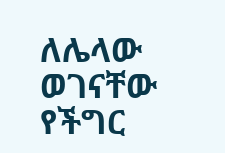ለሌላው ወገናቸው የችግር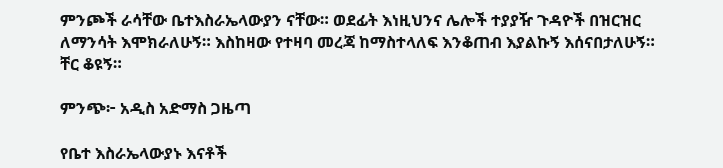ምንጮች ራሳቸው ቤተእስራኤላውያን ናቸው። ወደፊት እነዚህንና ሌሎች ተያያዥ ጉዳዮች በዝርዝር ለማንሳት እሞክራለሁኝ። እስከዛው የተዛባ መረጃ ከማስተላለፍ እንቆጠብ እያልኩኝ እሰናበታለሁኝ። ቸር ቆዩኝ።

ምንጭ፦ አዲስ አድማስ ጋዜጣ

የቤተ እስራኤላውያኑ እናቶች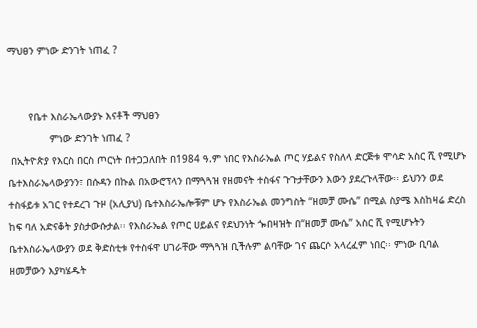ማህፀን ምነው ድንገት ነጠፈ ?


       የቤተ እስራኤላውያኑ እናቶች ማህፀን
              ምነው ድንገት ነጠፈ ?
 በኢትዮጵያ የእርስ በርስ ጦርነት በተጋጋለበት በ1984 ዓ.ም ነበር የእስራኤል ጦር ሃይልና የስለላ ድርጅቱ ሞሳድ አስር ሺ የሚሆኑ ቤተእስራኤላውያንን፣ በሱዳን በኩል በአውሮፕላን በማጓጓዝ የዘመናት ተስፋና ጉጉታቸውን እውን ያደረጉላቸው፡፡ ይህንን ወደ ተስፋይቱ አገር የተደረገ ጉዞ (አሊያህ) ቤተእስራኤሎቹም ሆኑ የእስራኤል መንግስት “ዘመቻ ሙሴ” በሚል ስያሜ እስከዛሬ ድረስ ከፍ ባለ አድናቆት ያስታውሱታል፡፡ የእስራኤል የጦር ሀይልና የደህንነት ጐበዛዝት በ“ዘመቻ ሙሴ” አስር ሺ የሚሆኑትን ቤተእስራኤላውያን ወደ ቅድስቲቱ የተስፋዋ ሀገራቸው ማጓጓዝ ቢችሉም ልባቸው ገና ጨርሶ አላረፈም ነበር፡፡ ምነው ቢባል ዘመቻውን እያካሄዱት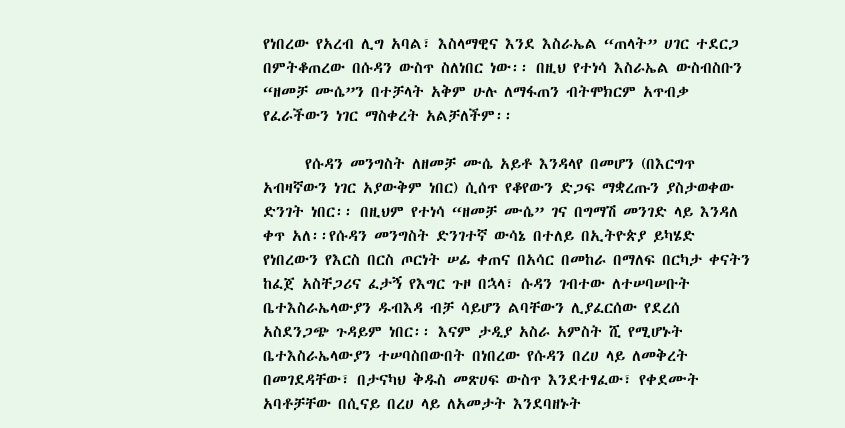የነበረው የአረብ ሊግ አባል፣ እስላማዊና እንደ እስራኤል “ጠላት” ሀገር ተደርጋ በምትቆጠረው በሱዳን ውስጥ ስለነበር ነው፡፡ በዚህ የተነሳ እስራኤል ውስብስቡን “ዘመቻ ሙሴ”ን በተቻላት አቅም ሁሉ ለማፋጠን ብትሞክርም አጥብቃ የፈራችውን ነገር ማስቀረት አልቻለችም፡፡

      የሱዳን መንግስት ለዘመቻ ሙሴ አይቶ እንዳላየ በመሆን (በእርግጥ አብዛኛውን ነገር አያውቅም ነበር) ሲሰጥ የቆየውን ድጋፍ ማቋረጡን ያስታወቀው ድንገት ነበር፡፡ በዚህም የተነሳ “ዘመቻ ሙሴ” ገና በግማሽ መንገድ ላይ እንዳለ ቀጥ አለ፡፡የሱዳን መንግስት ድንገተኛ ውሳኔ በተለይ በኢትዮጵያ ይካሄድ የነበረውን የእርስ በርስ ጦርነት ሠፊ ቀጠና በአሳር በመከራ በማለፍ በርካታ ቀናትን ከፈጀ አስቸጋሪና ፈታኝ የእግር ጉዞ በኋላ፣ ሱዳን ገብተው ለተሠባሠቡት ቤተእስራኤላውያን ዱብእዳ ብቻ ሳይሆን ልባቸውን ሊያፈርሰው የደረሰ አስደንጋጭ ጉዳይም ነበር፡፡ እናም ታዲያ አስራ አምስት ሺ የሚሆኑት ቤተእስራኤላውያን ተሠባስበውበት በነበረው የሱዳን በረሀ ላይ ለመቅረት በመገደዳቸው፣ በታናካህ ቅዱስ መጽሀፍ ውስጥ እንደተፃፈው፣ የቀደሙት አባቶቻቸው በሲናይ በረሀ ላይ ለአመታት እንደባዘኑት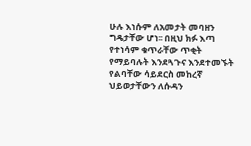ሁሉ እነሱም ለአመታት መባዘን ግዴታቸው ሆነ፡፡ በዚህ ክፉ እጣ የተነሳም ቁጥራቸው ጥቂት የማይባሉት እንደጓጉና እንደተመኙት የልባቸው ሳይደርስ መከረኛ ህይወታቸውን ለሱዳን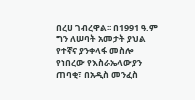በረሀ ገብረዋል፡፡ በ1991 ዓ.ም ግን ለሠባት አመታት ያህል የተኛና ያንቀላፋ መስሎ የነበረው የእስራኤላውያን ጠባቂ፣ በአዲስ መንፈስ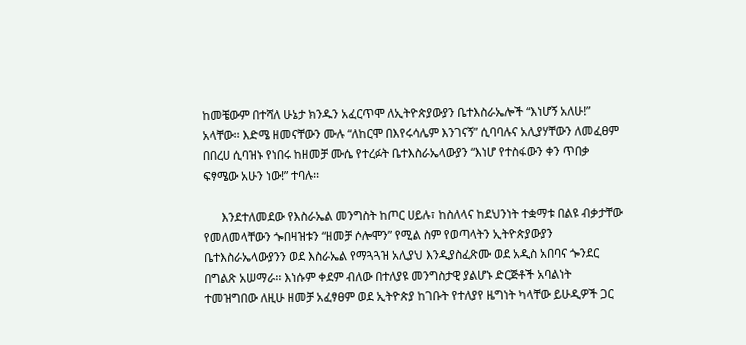ከመቼውም በተሻለ ሁኔታ ክንዱን አፈርጥሞ ለኢትዮጵያውያን ቤተእስራኤሎች “እነሆኝ አለሁ!” አላቸው፡፡ እድሜ ዘመናቸውን ሙሉ “ለከርሞ በእየሩሳሌም እንገናኝ” ሲባባሉና አሊያሃቸውን ለመፈፀም በበረሀ ሲባዝኑ የነበሩ ከዘመቻ ሙሴ የተረፉት ቤተእስራኤላውያን “እነሆ የተስፋውን ቀን ጥበቃ ፍፃሜው አሁን ነው!” ተባሉ፡፡

      እንደተለመደው የእስራኤል መንግስት ከጦር ሀይሉ፣ ከስለላና ከደህንነት ተቋማቱ በልዩ ብቃታቸው የመለመላቸውን ጐበዛዝቱን “ዘመቻ ሶሎሞን” የሚል ስም የወጣላትን ኢትዮጵያውያን ቤተእስራኤላውያንን ወደ እስራኤል የማጓጓዝ አሊያህ እንዲያስፈጽሙ ወደ አዲስ አበባና ጐንደር በግልጽ አሠማራ፡፡ እነሱም ቀደም ብለው በተለያዩ መንግስታዊ ያልሆኑ ድርጅቶች አባልነት ተመዝግበው ለዚሁ ዘመቻ አፈፃፀም ወደ ኢትዮጵያ ከገቡት የተለያየ ዜግነት ካላቸው ይሁዲዎች ጋር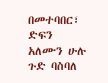በመተባበር፣ ድፍን አለሙን ሁሉ ጉድ ባስባለ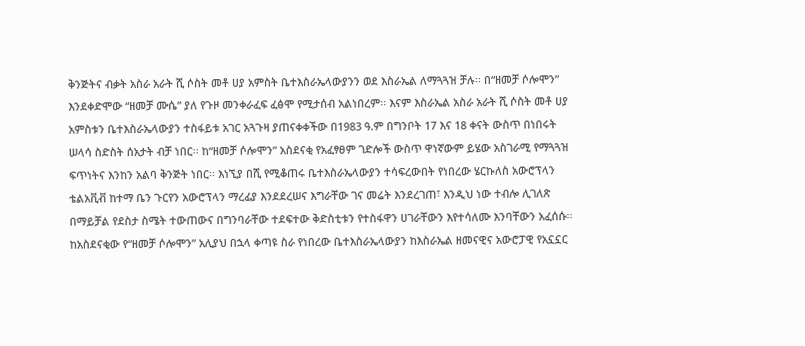ቅንጅትና ብቃት አስራ አራት ሺ ሶስት መቶ ሀያ አምስት ቤተእስራኤላውያንን ወደ እስራኤል ለማጓጓዝ ቻሉ፡፡ በ“ዘመቻ ሶሎሞን” እንደቀድሞው “ዘመቻ ሙሴ” ያለ የጉዞ መንቀራፈፍ ፈፅሞ የሚታሰብ አልነበረም፡፡ እናም እስራኤል አስራ አራት ሺ ሶስት መቶ ሀያ አምስቱን ቤተእስራኤላውያን ተስፋይቱ አገር አጓጉዛ ያጠናቀቀችው በ1983 ዓ.ም በግንቦት 17 እና 18 ቀናት ውስጥ በነበሩት ሠላሳ ስድስት ሰአታት ብቻ ነበር፡፡ ከ“ዘመቻ ሶሎሞን” አስደናቂ የአፈፃፀም ገድሎች ውስጥ ዋነኛውም ይሄው አስገራሚ የማጓጓዝ ፍጥነትና እንከን አልባ ቅንጅት ነበር፡፡ እነኚያ በሺ የሚቆጠሩ ቤተእስራኤላውያን ተሳፍረውበት የነበረው ሄርኩለስ አውሮፕላን ቴልአቪቭ ከተማ ቤን ጉርየን አውሮፕላን ማረፊያ እንደደረሠና እግራቸው ገና መሬት እንደረገጠ፣ እንዲህ ነው ተብሎ ሊገለጽ በማይቻል የደስታ ስሜት ተውጠውና በግንባራቸው ተደፍተው ቅድስቲቱን የተስፋዋን ሀገራቸውን እየተሳለሙ እንባቸውን አፈሰሱ፡፡ ከአስደናቂው የ“ዘመቻ ሶሎሞን” አሊያህ በኋላ ቀጣዩ ስራ የነበረው ቤተእስራኤላውያን ከእስራኤል ዘመናዊና አውሮፓዊ የአኗኗር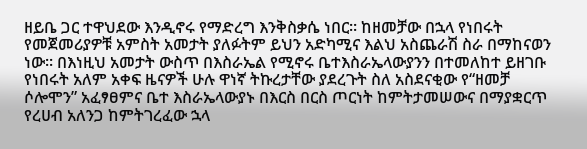ዘይቤ ጋር ተዋህደው እንዲኖሩ የማድረግ እንቅስቃሴ ነበር፡፡ ከዘመቻው በኋላ የነበሩት የመጀመሪያዎቹ አምስት አመታት ያለፉትም ይህን አድካሚና እልህ አስጨራሽ ስራ በማከናወን ነው፡፡ በእነዚህ አመታት ውስጥ በእስራኤል የሚኖሩ ቤተእስራኤላውያንን በተመለከተ ይዘገቡ የነበሩት አለም አቀፍ ዜናዎች ሁሉ ዋነኛ ትኩረታቸው ያደረጉት ስለ አስደናቂው የ“ዘመቻ ሶሎሞን” አፈፃፀምና ቤተ እስራኤላውያኑ በእርስ በርስ ጦርነት ከምትታመሠውና በማያቋርጥ የረሀብ አለንጋ ከምትገረፈው ኋላ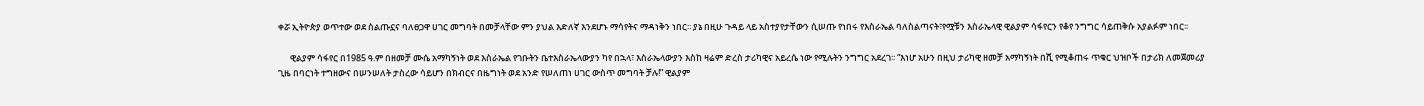ቀሯ ኢትዮጵያ ወጥተው ወደ ስልጡኗና ባለፀጋዋ ሀገር መግባት በመቻላቸው ምን ያህል እድለኛ እንደሆኑ ማሳየትና ማዳነቅን ነበር፡፡ ያኔ በዚሁ ጉዳይ ላይ አስተያየታቸውን ሲሠጡ የነበሩ የእስራኤል ባለስልጣናት፣የሟቹን እስራኤላዊ ዊልያም ሳፋየርን የቆየ ንግግር ሳይጠቅሱ አያልፉም ነበር፡፡

      ዊልያም ሳፋየር በ1985 ዓ.ም በዘመቻ ሙሴ አማካኝነት ወደ እስራኤል የገቡትን ቤተእስራኤላውያን ካየ በኋላ፣ እስራኤላውያን እስከ ዛሬም ድረስ ታሪካዊና አይረሴ ነው የሚሉትን ንግግር አደረገ፡፡ “እነሆ አሁን በዚህ ታሪካዊ ዘመቻ አማካኝነት በሺ የሚቆጠሩ ጥቁር ህዝቦች በታሪክ ለመጀመሪያ ጊዜ በባርነት ተግዘውና በሠንሠለት ታስረው ሳይሆን በክብርና በዜግነት ወደ አንድ የሠለጠነ ሀገር ውስጥ መግባት ቻሉ!” ዊልያም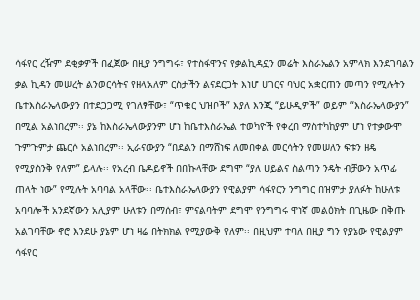ሳፋየር ረዥም ደቂቃዎች በፈጀው በዚያ ንግግሩ፣ የተስፋዋንና የቃልኪዳኗን መሬት እስራኤልን አምላክ እንደገባልን ቃል ኪዳን መሠረት ልንወርሳትና የዘላአለም ርስታችን ልናደርጋት እነሆ ሀገርና ባህር አቋርጠን መጣን የሚሉትን ቤተእስራኤላውያን በተደጋጋሚ የገለፃቸው፣ “ጥቁር ህዝቦች” እያለ እንጂ “ይሁዲዎች” ወይም “እስራኤላውያን” በሚል አልነበረም፡፡ ያኔ ከእስራኤላውያንም ሆነ ከቤተእስራኤል ተወካዮች የቀረበ ማስተካከያም ሆነ የተቃውሞ ጉምጉምታ ጨርሶ አልነበረም፡፡ ኢራናውያን “በደልን በማሸነፍ ለመበቀል መርሳትን የመሠለን ፍቱን ዘዴ የሚያስንቅ የለም” ይላሉ፡፡ የአረብ ቤዶይኖች በበኩላቸው ደግሞ “ያለ ሀይልና ስልጣን ንዴት ብቻውን አጥፊ ጠላት ነው” የሚሉት አባባል አላቸው፡፡ ቤተእስራኤላውያን የዊልያም ሳፋየርን ንግግር በዝምታ ያለፉት ከሁለቱ አባባሎች አንደኛውን አሊያም ሁለቱን በማሰብ፣ ምናልባትም ደግሞ የንግግሩ ዋነኛ መልዕክት በጊዜው በቅጡ አልገባቸው ኖሮ እንደሁ ያኔም ሆነ ዛሬ በትክክል የሚያውቅ የለም፡፡ በዚህም ተባለ በዚያ ግን የያኔው የዊልያም ሳፋየር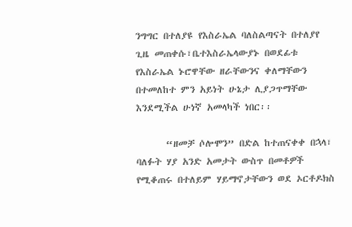ንግግር በተለያዩ የእስራኤል ባለስልጣናት በተለያየ ጊዜ መጠቀሱ፣ቤተእስራኤላውያኑ በወደፊቱ የእስራኤል ኑሮዋቸው ዘራቸውንና ቀለማቸውን በተመለከተ ምን አይነት ሁኔታ ሊያጋጥማቸው እንደሚችል ሁነኛ አመላካች ነበር፡፡

      “ዘመቻ ሶሎሞን” በድል ከተጠናቀቀ በኋላ፣ ባለፉት ሃያ አንድ አመታት ውስጥ በመቶዎች የሚቆጠሩ በተለይም ሃይማኖታቸውን ወደ ኦርቶዶክስ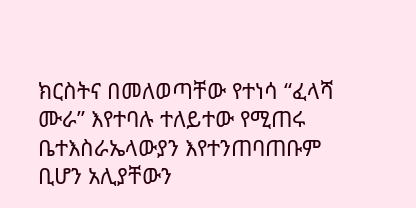ክርስትና በመለወጣቸው የተነሳ “ፈላሻ ሙራ” እየተባሉ ተለይተው የሚጠሩ ቤተእስራኤላውያን እየተንጠባጠቡም ቢሆን አሊያቸውን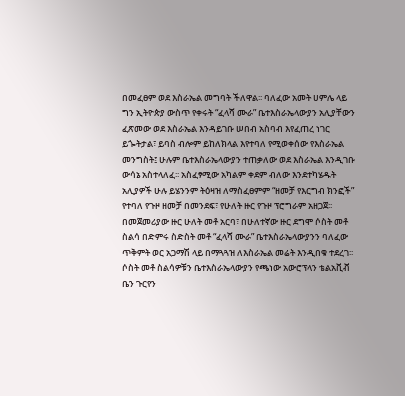በመፈፀም ወደ እስራኤል መግባት ችለዋል፡፡ ባለፈው አመት ሀምሌ ላይ ግን ኢትዮጵያ ውስጥ የቀሩት “ፈላሻ ሙራ” ቤተእስራኤላውያን አሊያቸውን ፈጽመው ወደ እስራኤል እንዳይገቡ ሠበብ አስባብ እየፈጠረ ነገር ይጐትታል፣ ይባስ ብሎም ይከለክላል እየተባለ የሚወቀሰው የእስራኤል መንግስት፤ ሁሉም ቤተእስራኤላውያን ተጠቃለው ወደ እስራኤል እንዲገቡ ውሳኔ አስተላለፈ፡፡ አስፈፃሚው አካልም ቀደም ብለው እንደተካሄዱት አሊያዎች ሁሉ ይሄንንም ትዕዛዝ ለማስፈፀምም “ዘመቻ የእርግብ ክንፎች” የተባለ የጉዞ ዘመቻ በመንደፍ፣ የሁለት ዙር የጉዞ ፕሮግራም አዘጋጀ፡፡ በመጀመሪያው ዙር ሁለት መቶ አርባ፣ በሁለተኛው ዙር ደግሞ ሶስት መቶ ስልሳ በድምሩ ስድስት መቶ “ፈላሻ ሙራ” ቤተእስራኤላውያንን ባለፈው ጥቅምት ወር አጋማሽ ላይ በማጓጓዝ ለእስራኤል መሬት እንዲበቁ ተደረገ፡፡ ሶስት መቶ ስልሳዎቹን ቤተእስራኤላውያን የጫነው አውሮፕላን ቴልአቪቭ ቤን ጉርየን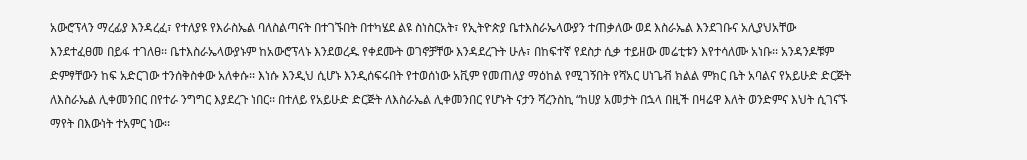አውሮፕላን ማረፊያ እንዳረፈ፣ የተለያዩ የእራስኤል ባለስልጣናት በተገኙበት በተካሄደ ልዩ ስነስርአት፣ የኢትዮጵያ ቤተእስራኤላውያን ተጠቃለው ወደ እስራኤል እንደገቡና አሊያህአቸው እንደተፈፀመ በይፋ ተገለፀ፡፡ ቤተእስራኤላውያኑም ከአውሮፕላኑ እንደወረዱ የቀደሙት ወገኖቻቸው እንዳደረጉት ሁሉ፣ በከፍተኛ የደስታ ሲቃ ተይዘው መሬቲቱን እየተሳለሙ አነቡ፡፡ አንዳንዶቹም ድምፃቸውን ከፍ አድርገው ተንሰቅስቀው አለቀሱ፡፡ እነሱ እንዲህ ሲሆኑ እንዲሰፍሩበት የተወሰነው አቪም የመጠለያ ማዕከል የሚገኝበት የሻአር ሀነጌቭ ክልል ምክር ቤት አባልና የአይሁድ ድርጅት ለእስራኤል ሊቀመንበር በየተራ ንግግር እያደረጉ ነበር፡፡ በተለይ የአይሁድ ድርጅት ለእስራኤል ሊቀመንበር የሆኑት ናታን ሻረንስኪ “ከሀያ አመታት በኋላ በዚች በዛሬዋ እለት ወንድምና እህት ሲገናኙ ማየት በእውነት ተአምር ነው፡፡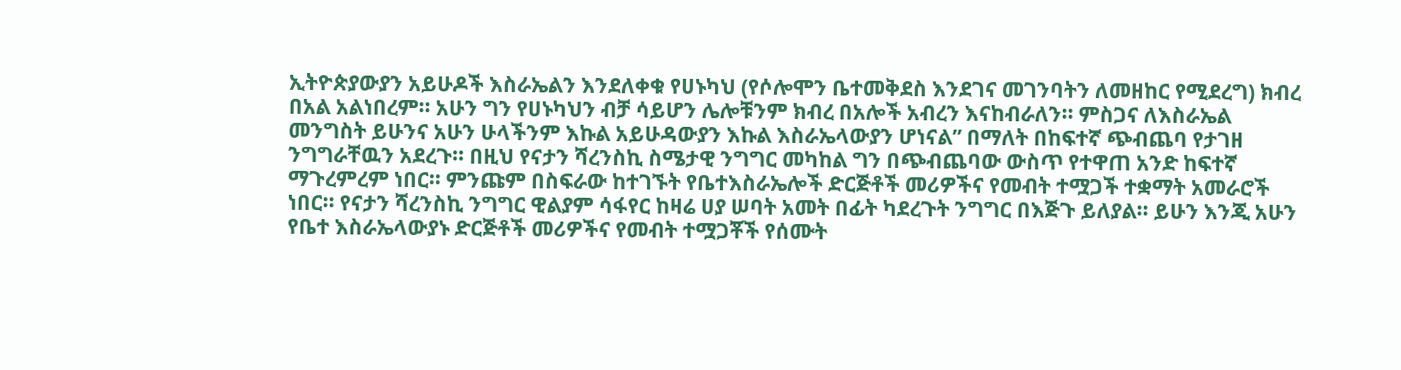ኢትዮጵያውያን አይሁዶች እስራኤልን እንደለቀቁ የሀኑካህ (የሶሎሞን ቤተመቅደስ እንደገና መገንባትን ለመዘከር የሚደረግ) ክብረ በአል አልነበረም፡፡ አሁን ግን የሀኑካህን ብቻ ሳይሆን ሌሎቹንም ክብረ በአሎች አብረን እናከብራለን፡፡ ምስጋና ለእስራኤል መንግስት ይሁንና አሁን ሁላችንም እኩል አይሁዳውያን እኩል እስራኤላውያን ሆነናል” በማለት በከፍተኛ ጭብጨባ የታገዘ ንግግራቸዉን አደረጉ፡፡ በዚህ የናታን ሻረንስኪ ስሜታዊ ንግግር መካከል ግን በጭብጨባው ውስጥ የተዋጠ አንድ ከፍተኛ ማጉረምረም ነበር፡፡ ምንጩም በስፍራው ከተገኙት የቤተእስራኤሎች ድርጅቶች መሪዎችና የመብት ተሟጋች ተቋማት አመራሮች ነበር፡፡ የናታን ሻረንስኪ ንግግር ዊልያም ሳፋየር ከዛሬ ሀያ ሠባት አመት በፊት ካደረጉት ንግግር በእጅጉ ይለያል፡፡ ይሁን እንጂ አሁን የቤተ እስራኤላውያኑ ድርጅቶች መሪዎችና የመብት ተሟጋቾች የሰሙት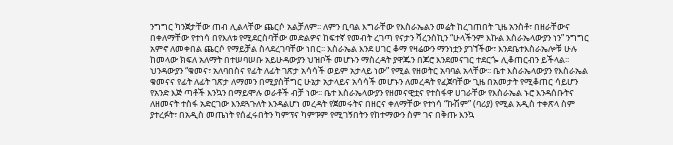ንግግር ካንጀታቸው ጠብ ሊልላቸው ጨርሶ አልቻለም፡፡ ለምን ቢባል እግራቸው የእስራኤልን መሬት ከረገጠበት ጊዜ አንስቶ፣ በዘራቸውና በቀለማቸው የተነሳ በየእለቱ የሚደርስባቸው መድልዎና ከፍተኛ የመብት ረገጣ የናታን ሻረንስኪን “ሁላችንም እኩል እስራኤላውያን ነን” ንግግር አምኖ ለመቀበል ጨርሶ የማይቻል ስላደረገባቸው ነበር፡፡ እስራኤል እንደ ሀገር ቆማ የዛሬውን ማንነቷን ያገኘችው፣ እንደቤተእስራኤሎቹ ሁሉ ከመላው ክፍለ አለማት በተሠባሠቡ አይሁዳውያን ህዝቦች መሆኑን ማስረዳት ያዋጁን በጆሮ እንደመናገር ተደርጐ ሊቆጠርብን ይችላል፡፡ ህንዳውያን “ቁመና፣ አለባበስና የፊት ለፊት ገጽታ አሳሳች ወይም አታላይ ነው” የሚል የዘወትር አባባል አላቸው፡፡ ቤተ እስራኤላውያን የእስራኤል ቁመናና የፊት ለፊት ገጽታ ለማመን በሚያስቸግር ሁኔታ አታላይና አሳሳች መሆኑን ለመረዳት የፈጀባቸው ጊዜ በአመታት የሚቆጠር ሳይሆን የአንድ እጅ ጣቶች እንኳን በማይሞሉ ወራቶች ብቻ ነው፡፡ ቤተ እስራኤላውያን የዘመናዊቷና የተስፋዋ ሀገራቸው የእስራኤል ኑሮ እንዳሰቡትና ለዘመናት ተስፋ አድርገው እንደጓጉለት እንዳልሆነ መረዳት የጀመሩትና በዘርና ቀለማቸው የተነሳ “ኩሽም” (ባሪያ) የሚል አዲስ ተቀጽላ ስም ያተረፉት፣ በአዲስ መጤነት የሰፈሩበትን ካምፕና ካምፑም የሚገኝበትን የከተማውን ስም ገና በቅጡ እንኳ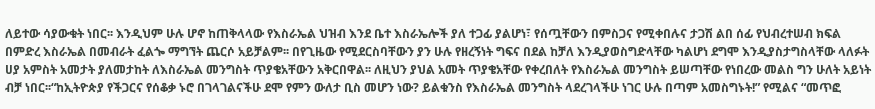ለይተው ሳያውቁት ነበር፡፡ እንዲህም ሁሉ ሆኖ ከጠቅላላው የእስራኤል ህዝብ እንደ ቤተ እስራኤሎች ያለ ተጋፊ ያልሆነ፣ የሰጧቸውን በምስጋና የሚቀበሉና ታጋሽ ልበ ሰፊ የህብረተሠብ ክፍል በምድረ እስራኤል በመብራት ፈልጐ ማግኘት ጨርሶ አይቻልም፡፡ በየጊዜው የሚደርስባቸውን ያን ሁሉ የዘረኝነት ግፍና በደል ከቻለ እንዲያወስግድላቸው ካልሆነ ደግሞ እንዲያስታግስላቸው ላለፉት ሀያ አምስት አመታት ያለመታከት ለእስራኤል መንግስት ጥያቄአቸውን አቅርበዋል፡፡ ለዚህን ያህል አመት ጥያቄአቸው የቀረበለት የእስራኤል መንግስት ይሠጣቸው የነበረው መልስ ግን ሁለት አይነት ብቻ ነበር፡፡“ከኢትዮጵያ የችጋርና የሰቆቃ ኑሮ በገላገልናችሁ ደሞ የምን ውለታ ቢስ መሆን ነው? ይልቁንስ የእስራኤል መንግስት ላደረገላችሁ ነገር ሁሉ በጣም አመስግኑት!” የሚልና “መጥፎ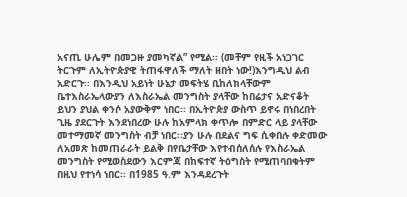አናጢ ሁሌም በመጋዙ ያመካኛል” የሚል፡፡ (መቸም የዚች አነጋገር ትርጉም ለኢትዮጵያዊ ትጠፋዋለች ማለት ዘበት ነው!)እንግዲህ ልብ አድርጉ፡፡ በእንዲህ አይነት ሁኔታ መፍትሄ ቢከለክላቸውም ቤተእስራኤላውያን ለእስራኤል መንግስት ያላቸው ከበሬታና አድናቆት ይህን ያህል ቀንሶ አያውቅም ነበር፡፡ በኢትዮጵያ ውስጥ ይኖሩ በነበረበት ጊዜ ያደርጉት እንደነበረው ሁሉ ከአምላክ ቀጥሎ በምድር ላይ ያላቸው መተማመኛ መንግስት ብቻ ነበር፡፡ያን ሁሉ በደልና ግፍ ሲቀበሉ ቀድመው ለአመጽ ከመጠራራት ይልቅ በየቤታቸው እየተብሰለሰሉ የእስራኤል መንግስት የሚወስደውን እርምጃ በከፍተኛ ትዕግስት የሚጠባበቁትም በዚህ የተነሳ ነበር፡፡ በ1985 ዓ.ም እንዳደረጉት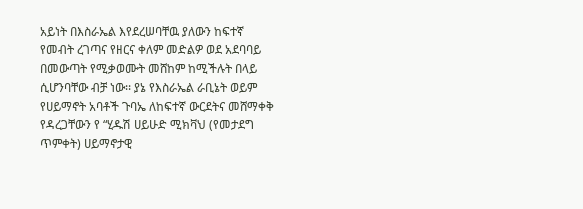አይነት በእስራኤል እየደረሠባቸዉ ያለውን ከፍተኛ የመብት ረገጣና የዘርና ቀለም መድልዎ ወደ አደባባይ በመውጣት የሚቃወሙት መሸከም ከሚችሉት በላይ ሲሆንባቸው ብቻ ነው፡፡ ያኔ የእስራኤል ራቢኔት ወይም የሀይማኖት አባቶች ጉባኤ ለከፍተኛ ውርደትና መሸማቀቅ የዳረጋቸውን የ “ሂዱሽ ሀይሁድ ሚክቫህ (የመታደግ ጥምቀት) ሀይማኖታዊ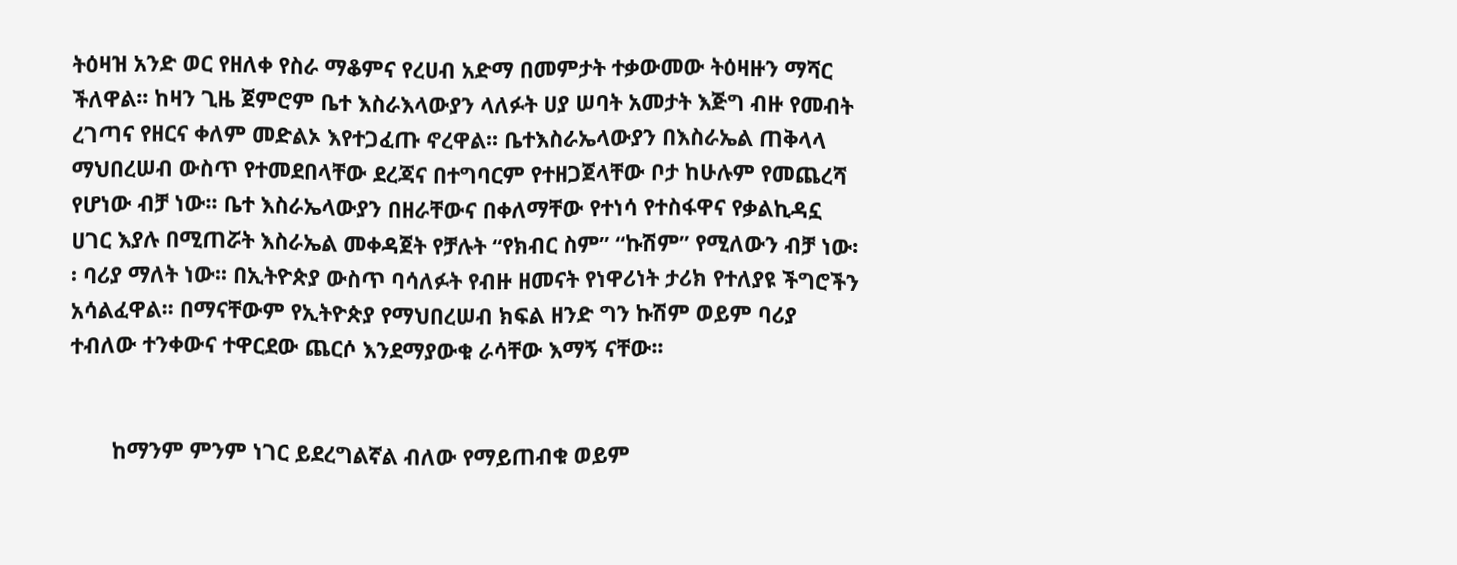ትዕዛዝ አንድ ወር የዘለቀ የስራ ማቆምና የረሀብ አድማ በመምታት ተቃውመው ትዕዛዙን ማሻር ችለዋል፡፡ ከዛን ጊዜ ጀምሮም ቤተ እስራእላውያን ላለፉት ሀያ ሠባት አመታት እጅግ ብዙ የመብት ረገጣና የዘርና ቀለም መድልኦ እየተጋፈጡ ኖረዋል፡፡ ቤተእስራኤላውያን በእስራኤል ጠቅላላ ማህበረሠብ ውስጥ የተመደበላቸው ደረጃና በተግባርም የተዘጋጀላቸው ቦታ ከሁሉም የመጨረሻ የሆነው ብቻ ነው፡፡ ቤተ እስራኤላውያን በዘራቸውና በቀለማቸው የተነሳ የተስፋዋና የቃልኪዳኗ ሀገር እያሉ በሚጠሯት እስራኤል መቀዳጀት የቻሉት “የክብር ስም” “ኩሽም” የሚለውን ብቻ ነው፡፡ ባሪያ ማለት ነው፡፡ በኢትዮጵያ ውስጥ ባሳለፉት የብዙ ዘመናት የነዋሪነት ታሪክ የተለያዩ ችግሮችን አሳልፈዋል፡፡ በማናቸውም የኢትዮጵያ የማህበረሠብ ክፍል ዘንድ ግን ኩሽም ወይም ባሪያ ተብለው ተንቀውና ተዋርደው ጨርሶ እንደማያውቁ ራሳቸው እማኝ ናቸው፡፡


       ከማንም ምንም ነገር ይደረግልኛል ብለው የማይጠብቁ ወይም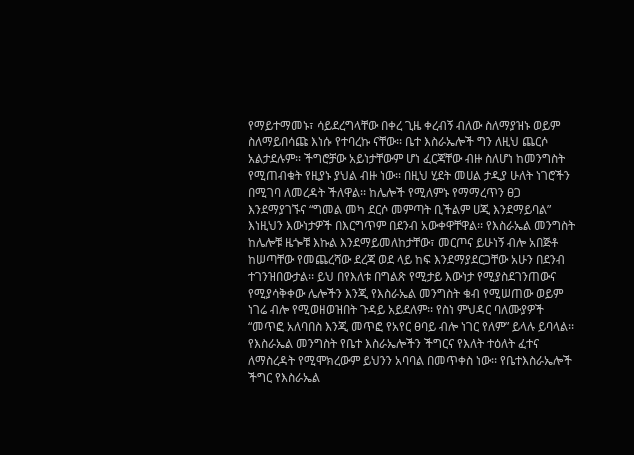የማይተማመኑ፣ ሳይደረግላቸው በቀረ ጊዜ ቀረብኝ ብለው ስለማያዝኑ ወይም ስለማይበሳጩ እነሱ የተባረኩ ናቸው፡፡ ቤተ እስራኤሎች ግን ለዚህ ጨርሶ አልታደሉም፡፡ ችግሮቻው አይነታቸውም ሆነ ፈርጃቸው ብዙ ስለሆነ ከመንግስት የሚጠብቁት የዚያኑ ያህል ብዙ ነው፡፡ በዚህ ሂደት መሀል ታዲያ ሁለት ነገሮችን በሚገባ ለመረዳት ችለዋል፡፡ ከሌሎች የሚለምኑ የማማረጥን ፀጋ እንደማያገኙና “ግመል መካ ደርሶ መምጣት ቢችልም ሀጂ እንደማይባል” እነዚህን እውነታዎች በእርግጥም በደንብ አውቀዋቸዋል፡፡ የእስራኤል መንግስት ከሌሎቹ ዜጐቹ እኩል እንደማይመለከታቸው፣ መርጦና ይሁነኝ ብሎ አበጅቶ ከሠጣቸው የመጨረሻው ደረጃ ወደ ላይ ከፍ እንደማያደርጋቸው አሁን በደንብ ተገንዝበውታል፡፡ ይህ በየእለቱ በግልጽ የሚታይ እውነታ የሚያስደገንጠውና የሚያሳቅቀው ሌሎችን እንጂ የእስራኤል መንግስት ቁብ የሚሠጠው ወይም ነገሬ ብሎ የሚወዘወዝበት ጉዳይ አይደለም፡፡ የስነ ምህዳር ባለሙያዎች “መጥፎ አለባበስ እንጂ መጥፎ የአየር ፀባይ ብሎ ነገር የለም” ይላሉ ይባላል፡፡ የእስራኤል መንግስት የቤተ እስራኤሎችን ችግርና የእለት ተዕለት ፈተና ለማስረዳት የሚሞክረውም ይህንን አባባል በመጥቀስ ነው፡፡ የቤተእስራኤሎች ችግር የእስራኤል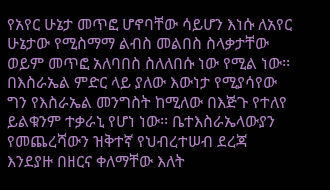የአየር ሁኔታ መጥፎ ሆኖባቸው ሳይሆን እነሱ ለአየር ሁኔታው የሚስማማ ልብስ መልበስ ስላቃታቸው ወይም መጥፎ አለባበስ ስለለበሱ ነው የሚል ነው፡፡ በእስራኤል ምድር ላይ ያለው እውነታ የሚያሳየው ግን የእስራኤል መንግስት ከሚለው በእጅጉ የተለየ ይልቁንም ተቃራኒ የሆነ ነው፡፡ ቤተእስራኤላውያን የመጨረሻውን ዝቅተኛ የህብረተሠብ ደረጃ እንደያዙ በዘርና ቀለማቸው እለት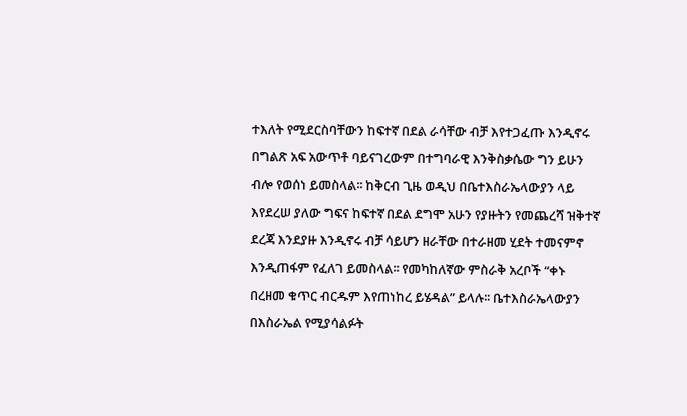ተእለት የሚደርስባቸውን ከፍተኛ በደል ራሳቸው ብቻ እየተጋፈጡ እንዲኖሩ በግልጽ አፍ አውጥቶ ባይናገረውም በተግባራዊ እንቅስቃሴው ግን ይሁን ብሎ የወሰነ ይመስላል፡፡ ከቅርብ ጊዜ ወዲህ በቤተእስራኤላውያን ላይ እየደረሠ ያለው ግፍና ከፍተኛ በደል ደግሞ አሁን የያዙትን የመጨረሻ ዝቅተኛ ደረጃ እንደያዙ እንዲኖሩ ብቻ ሳይሆን ዘራቸው በተራዘመ ሂደት ተመናምኖ እንዲጠፋም የፈለገ ይመስላል፡፡ የመካከለኛው ምስራቅ አረቦች “ቀኑ በረዘመ ቁጥር ብርዱም እየጠነከረ ይሄዳል” ይላሉ፡፡ ቤተእስራኤላውያን በእስራኤል የሚያሳልፉት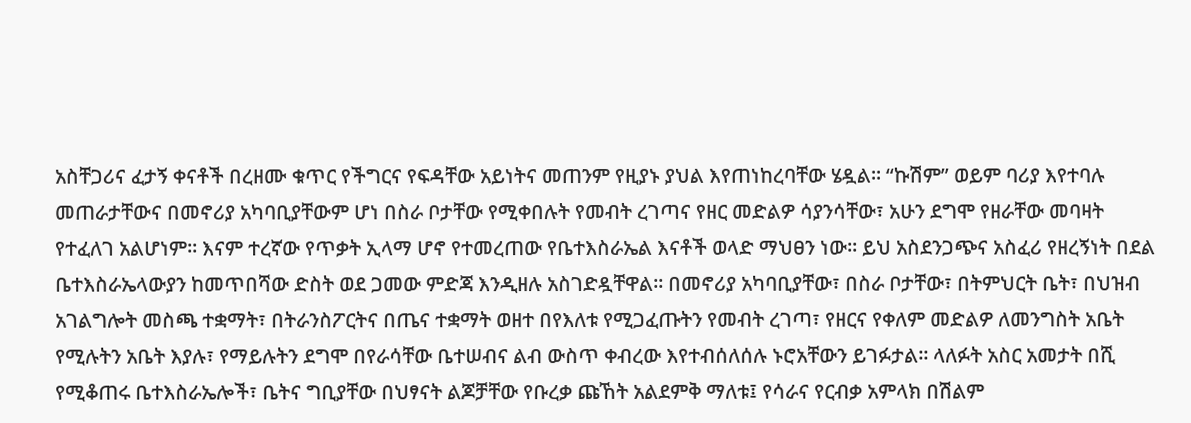አስቸጋሪና ፈታኝ ቀናቶች በረዘሙ ቁጥር የችግርና የፍዳቸው አይነትና መጠንም የዚያኑ ያህል እየጠነከረባቸው ሄዷል፡፡ “ኩሽም” ወይም ባሪያ እየተባሉ መጠራታቸውና በመኖሪያ አካባቢያቸውም ሆነ በስራ ቦታቸው የሚቀበሉት የመብት ረገጣና የዘር መድልዎ ሳያንሳቸው፣ አሁን ደግሞ የዘራቸው መባዛት የተፈለገ አልሆነም፡፡ እናም ተረኛው የጥቃት ኢላማ ሆኖ የተመረጠው የቤተእስራኤል እናቶች ወላድ ማህፀን ነው፡፡ ይህ አስደንጋጭና አስፈሪ የዘረኝነት በደል ቤተእስራኤላውያን ከመጥበሻው ድስት ወደ ጋመው ምድጃ እንዲዘሉ አስገድዷቸዋል፡፡ በመኖሪያ አካባቢያቸው፣ በስራ ቦታቸው፣ በትምህርት ቤት፣ በህዝብ አገልግሎት መስጫ ተቋማት፣ በትራንስፖርትና በጤና ተቋማት ወዘተ በየእለቱ የሚጋፈጡትን የመብት ረገጣ፣ የዘርና የቀለም መድልዎ ለመንግስት አቤት የሚሉትን አቤት እያሉ፣ የማይሉትን ደግሞ በየራሳቸው ቤተሠብና ልብ ውስጥ ቀብረው እየተብሰለሰሉ ኑሮአቸውን ይገፉታል፡፡ ላለፉት አስር አመታት በሺ የሚቆጠሩ ቤተእስራኤሎች፣ ቤትና ግቢያቸው በህፃናት ልጆቻቸው የቡረቃ ጩኸት አልደምቅ ማለቱ፤ የሳራና የርብቃ አምላክ በሽልም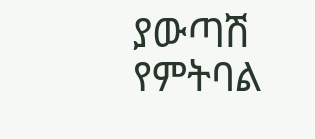ያውጣሽ የምትባል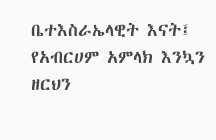ቤተእስራኤላዊት እናት፤ የአብርሀም አምላክ እንኳን ዘርህን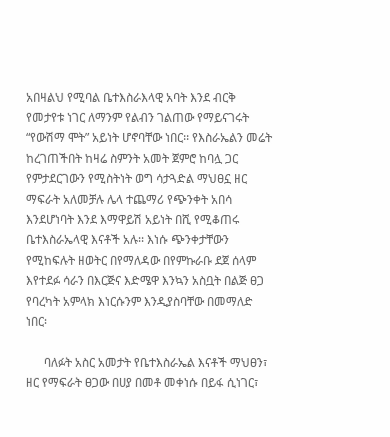አበዛልህ የሚባል ቤተእስራእላዊ አባት እንደ ብርቅ የመታየቱ ነገር ለማንም የልብን ገልጠው የማይናገሩት “የውሽማ ሞት” አይነት ሆኖባቸው ነበር፡፡ የእስራኤልን መሬት ከረገጠችበት ከዛሬ ስምንት አመት ጀምሮ ከባሏ ጋር የምታደርገውን የሚስትነት ወግ ሳታጓድል ማህፀኗ ዘር ማፍራት አለመቻሉ ሌላ ተጨማሪ የጭንቀት አበሳ እንደሆነባት እንደ እማዋይሽ አይነት በሺ የሚቆጠሩ ቤተእስራኤላዊ እናቶች አሉ፡፡ እነሱ ጭንቀታቸውን የሚከፍሉት ዘወትር በየማለዳው በየምኩራቡ ደጀ ሰላም እየተደፉ ሳራን በእርጅና እድሜዋ እንኳን አስቧት በልጅ ፀጋ የባረካት አምላክ እነርሱንም እንዲያስባቸው በመማለድ ነበር፡

      ባለፉት አስር አመታት የቤተእስራኤል እናቶች ማህፀን፣ ዘር የማፍራት ፀጋው በሀያ በመቶ መቀነሱ በይፋ ሲነገር፣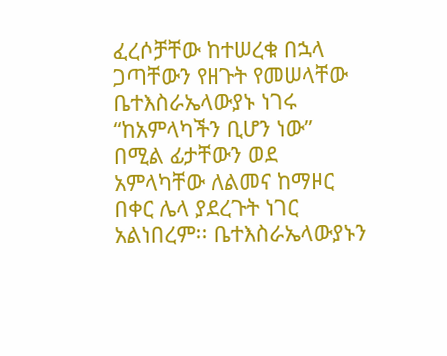ፈረሶቻቸው ከተሠረቁ በኋላ ጋጣቸውን የዘጉት የመሠላቸው ቤተእስራኤላውያኑ ነገሩ “ከአምላካችን ቢሆን ነው” በሚል ፊታቸውን ወደ አምላካቸው ለልመና ከማዞር በቀር ሌላ ያደረጉት ነገር አልነበረም፡፡ ቤተእስራኤላውያኑን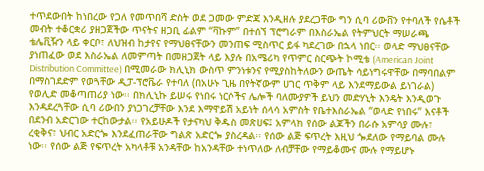ተጥደውበት ከነበረው የጋለ የመጥበሻ ድስት ወደ ጋመው ምድጃ እንዲዘሉ ያደረጋቸው ግን ሲባ ሪውቨን የተባለች የሴቶች መብት ተቆርቋሪ ያዘጋጀችው ጥናትና ዘጋቢ ፊልም “ቫኩም” በተሰኘ ፕሮግራም በእስራኤል የትምህርት ማሠራጫ ቴሌቪዥን ላይ ቀርቦ፣ ለህዝብ ከታየና የማህፀናቸውን መንጠፍ ሚስጥር ይፋ ካደረገው በኋላ ነበር፡፡ ወላድ ማህፀናቸው ያነጠፈው ወደ እስራኤል ለመምጣት በመዘጋጀት ላይ እያሉ በአሜሪካ የጥምር ስርጭት ኮሚቴ (American Joint Distribution Committee) በሚመራው ክሊኒክ ውስጥ ምንነቱንና የሚያስከትለውን ውጤት ሳይነግሩዋቸው በማባበልም በማስገደድም የወጓቸው ዲፓ-ፕሮቬራ የተባለ (በአሁኑ ጊዜ በየትኛውም ሀገር ጥቅም ላይ እንደማይውል ይነገራል) የወሊድ መቆጣጠሪያ ነው፡፡ በክሊኒኩ ይሠሩ የነበሩ ነርሶችና ሌሎች ባለሙያዎች ይህን መድሃኒት እንዴት እንዲወጉ እንዳደረጓቸው ሲባ ሪውበን ያነጋገረቻቸው እንደ እማዋይሽ አይነት ሰላሳ አምስት የቤተእስራኤል “ወላድ የነበሩ” እናቶች በደንብ አድርገው ተርከውታል፡፡ የአይሁዶች የታናካህ ቅዱስ መጽሀፍ፤ አምላክ የሰው ልጆችን በራሱ አምሳያ ሙሉ፣ ረቂቅና፣ ህብር አድርጐ እንደፈጠራቸው ግልጽ አድርጐ ያስረዳል፡፡ የሰው ልጅ ፍጥረት እዚህ ጐደለው የማይባል ሙሉ ነው፡፡ የሰው ልጅ የፍጥረት አካላቶቹ አንዳቸው ከአንዳቸው ተነጥለው ለብቻቸው የማይቆሙና ሙሉ የማይሆኑ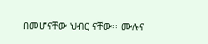በመሆናቸው ህብር ናቸው፡፡ ሙሉና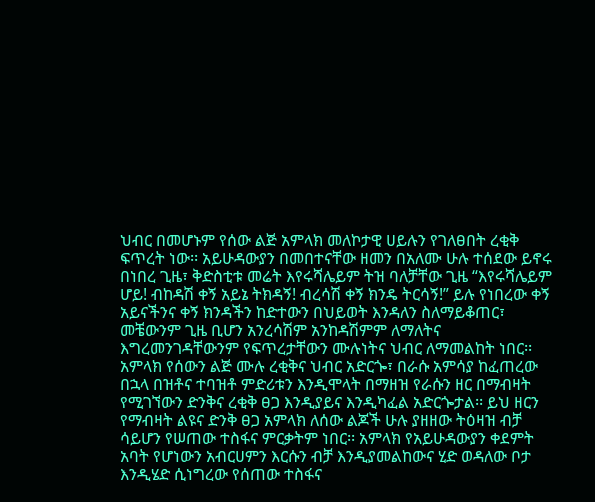ህብር በመሆኑም የሰው ልጅ አምላክ መለኮታዊ ሀይሉን የገለፀበት ረቂቅ ፍጥረት ነው፡፡ አይሁዳውያን በመበተናቸው ዘመን በአለሙ ሁሉ ተሰደው ይኖሩ በነበረ ጊዜ፣ ቅድስቲቱ መሬት እየሩሻሌይም ትዝ ባለቻቸው ጊዜ “እየሩሻሌይም ሆይ! ብከዳሽ ቀኝ አይኔ ትክዳኝ! ብረሳሽ ቀኝ ክንዴ ትርሳኝ!” ይሉ የነበረው ቀኝ አይናችንና ቀኝ ክንዳችን ከድተውን በህይወት እንዳለን ስለማይቆጠር፣ መቼውንም ጊዜ ቢሆን አንረሳሽም አንከዳሽምም ለማለትና እግረመንገዳቸውንም የፍጥረታቸውን ሙሉነትና ህብር ለማመልከት ነበር፡፡አምላክ የሰውን ልጅ ሙሉ ረቂቅና ህብር አድርጐ፣ በራሱ አምሳያ ከፈጠረው በኋላ በዝቶና ተባዝቶ ምድሪቱን እንዲሞላት በማዘዝ የራሱን ዘር በማብዛት የሚገኘውን ድንቅና ረቂቅ ፀጋ እንዲያይና እንዲካፈል አድርጐታል፡፡ ይህ ዘርን የማብዛት ልዩና ድንቅ ፀጋ አምላክ ለሰው ልጆች ሁሉ ያዘዘው ትዕዛዝ ብቻ ሳይሆን የሠጠው ተስፋና ምርቃትም ነበር፡፡ አምላክ የአይሁዳውያን ቀደምት አባት የሆነውን አብርሀምን እርሱን ብቻ እንዲያመልከውና ሂድ ወዳለው ቦታ እንዲሄድ ሲነግረው የሰጠው ተስፋና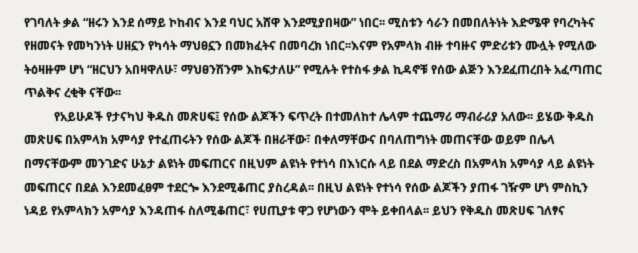የገባለት ቃል “ዘሩን እንደ ሰማይ ኮከብና እንደ ባህር አሸዋ እንደሚያበዛው” ነበር፡፡ ሚስቱን ሳራን በመበለትነት እድሜዋ የባረካትና የዘመናት የመካንነት ሀዘኗን የካሳት ማህፀኗን በመክፈትና በመባረክ ነበር፡፡እናም የአምላክ ብዙ ተባዙና ምድሪቱን ሙሏት የሚለው ትዕዛዙም ሆነ “ዘርህን አበዛዋለሁ፣ ማህፀንሽንም እከፍታለሁ” የሚሉት የተስፋ ቃል ኪዳኖቹ የሰው ልጅን እንደፈጠረበት አፈጣጠር ጥልቅና ረቂቅ ናቸው፡፡
          የአይሁዶች የታናካህ ቅዱስ መጽሀፍ፤ የሰው ልጆችን ፍጥረት በተመለከተ ሌላም ተጨማሪ ማብራሪያ አለው፡፡ ይሄው ቅዱስ መጽሀፍ በአምላክ አምሳያ የተፈጠሩትን የሰው ልጆች በዘራቸው፣ በቀለማቸውና በባለጠግነት መጠናቸው ወይም በሌላ በማናቸውም መንገድና ሁኔታ ልዩነት መፍጠርና በዚህም ልዩነት የተነሳ በእነርሱ ላይ በደል ማድረስ በአምላክ አምሳያ ላይ ልዩነት መፍጠርና በደል እንደመፈፀም ተደርጐ እንደሚቆጠር ያስረዳል፡፡ በዚህ ልዩነት የተነሳ የሰው ልጆችን ያጠፋ ገዥም ሆነ ምስኪን ነዳይ የአምላክን አምሳያ እንዳጠፋ ስለሚቆጠር፣ የሀጢያቱ ዋጋ የሆነውን ሞት ይቀበላል፡፡ ይህን የቅዱስ መጽሀፍ ገለፃና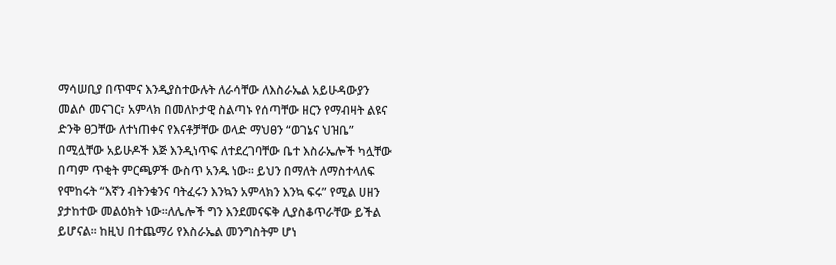ማሳሠቢያ በጥሞና እንዲያስተውሉት ለራሳቸው ለእስራኤል አይሁዳውያን መልሶ መናገር፣ አምላክ በመለኮታዊ ስልጣኑ የሰጣቸው ዘርን የማብዛት ልዩና ድንቅ ፀጋቸው ለተነጠቀና የእናቶቻቸው ወላድ ማህፀን “ወገኔና ህዝቤ” በሚሏቸው አይሁዶች እጅ እንዲነጥፍ ለተደረገባቸው ቤተ እስራኤሎች ካሏቸው በጣም ጥቂት ምርጫዎች ውስጥ አንዱ ነው፡፡ ይህን በማለት ለማስተላለፍ የሞከሩት “እኛን ብትንቁንና ባትፈሩን እንኳን አምላክን እንኳ ፍሩ” የሚል ሀዘን ያታከተው መልዕክት ነው፡፡ለሌሎች ግን እንደመናፍቅ ሊያስቆጥራቸው ይችል ይሆናል፡፡ ከዚህ በተጨማሪ የእስራኤል መንግስትም ሆነ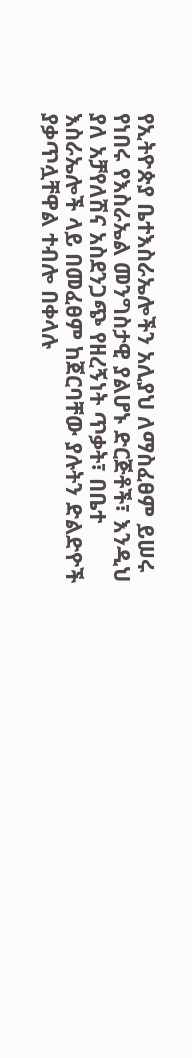የኢትዮጵያ ቤተእስራኤሎችን አሊያህ ለማስፈፀም ይሠሩ የነበሩ የእስራኤል መንግስታዊ ያልሆኑ ድርጅቶች፣ እንዲህ ያለ አቻየለሽና አስደንጋጭ የዘረኝነት ጥቃት፣ በቤተ እስራኤሎች ላይ በመፈፀም ከጀርባቸው ያሉትን ድልድዮች ያቃጥሏቸዋል ተብሎ በቀላሉ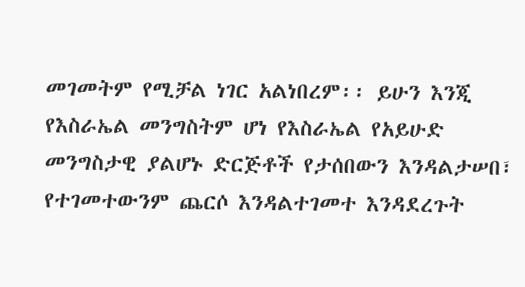መገመትም የሚቻል ነገር አልነበረም፡፡ ይሁን እንጂ የእስራኤል መንግስትም ሆነ የእስራኤል የአይሁድ መንግስታዊ ያልሆኑ ድርጅቶች የታሰበውን እንዳልታሠበ፣ የተገመተውንም ጨርሶ እንዳልተገመተ እንዳደረጉት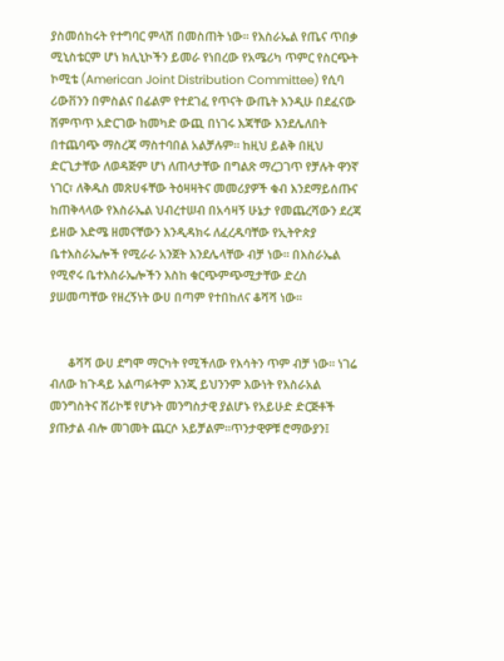ያስመሰከሩት የተግባር ምላሽ በመስጠት ነው፡፡ የእስራኤል የጤና ጥበቃ ሚኒስቴርም ሆነ ክሊኒኮችን ይመራ የነበረው የአሜሪካ ጥምር የስርጭት ኮሚቴ (American Joint Distribution Committee) የሲባ ሪውቨንን በምስልና በፊልም የተደገፈ የጥናት ውጤት እንዲሁ በደፈናው ሽምጥጥ አድርገው ከመካድ ውጪ በነገሩ እጃቸው እንደሌለበት በተጨባጭ ማስረጃ ማስተባበል አልቻሉም፡፡ ከዚህ ይልቅ በዚህ ድርጊታቸው ለወዳጅም ሆነ ለጠላታቸው በግልጽ ማረጋገጥ የቻሉት ዋንኛ ነገር፣ ለቅዱስ መጽሀፋቸው ትዕዛዛትና መመሪያዎች ቁብ እንደማይሰጡና ከጠቅላላው የእስራኤል ህብረተሠብ በአሳዛኝ ሁኔታ የመጨረሻውን ደረጃ ይዘው እድሜ ዘመናቸውን እንዲዳክሩ ለፈረዱባቸው የኢትዮጵያ ቤተእስራኤሎች የሚራራ አንጀት እንደሌላቸው ብቻ ነው፡፡ በእስራኤል የሚኖሩ ቤተእስራኤሎችን እስከ ቁርጭምጭሚታቸው ድረስ ያሠመጣቸው የዘረኝነት ውሀ በጣም የተበከለና ቆሻሻ ነው፡፡


      ቆሻሻ ውሀ ደግሞ ማርካት የሚችለው የእሳትን ጥም ብቻ ነው፡፡ ነገሬ ብለው ከጉዳይ አልጣፉትም እንጂ ይህንንም እውነት የእስራአል መንግስትና ሸሪኮቹ የሆኑት መንግስታዊ ያልሆኑ የአይሁድ ድርጅቶች ያጡታል ብሎ መገመት ጨርሶ አይቻልም፡፡ጥንታዊዎቹ ሮማውያን፤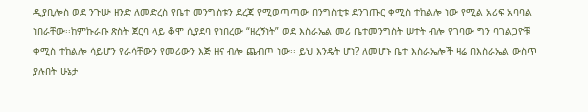ዲያቢሎስ ወደ ንጉሡ ዘንድ ለመድረስ የቤተ መንግስቱን ደረጃ የሚወጣጣው በንግስቲቱ ደንገጡር ቀሚስ ተከልሎ ነው የሚል አሪፍ አባባል ነበራቸው፡፡ከምኩራቡ ጽስት ጀርባ ላይ ቆሞ ሲያደባ የነበረው “ዘረኝነት” ወደ እስራኤል መሪ ቤተመንግስት ሠተት ብሎ የገባው ግን ባገልጋዮቹ ቀሚስ ተከልሎ ሳይሆን የራሳቸውን የመሪውን እጅ ዘና ብሎ ጨብጦ ነው፡፡ ይህ እንዴት ሆነ? ለመሆኑ ቤተ እስራኤሎች ዛሬ በእስራኤል ውስጥ ያሉበት ሁኔታ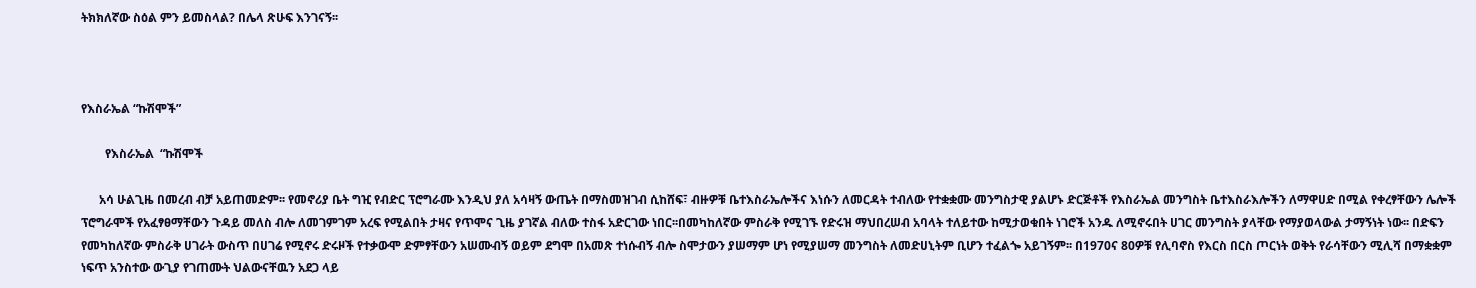ትክክለኛው ስዕል ምን ይመስላል? በሌላ ጽሁፍ እንገናኝ፡፡



የእስራኤል “ኩሽሞች”

        የእስራኤል  “ኩሽሞች

      አሳ ሁልጊዜ በመረብ ብቻ አይጠመድም፡፡ የመኖሪያ ቤት ግዢ የብድር ፕሮግራሙ እንዲህ ያለ አሳዛኝ ውጤት በማስመዝገብ ሲከሸፍ፣ ብዙዎቹ ቤተእስራኤሎችና እነሱን ለመርዳት ተብለው የተቋቋሙ መንግስታዊ ያልሆኑ ድርጅቶች የእስራኤል መንግስት ቤተእስራእሎችን ለማዋሀድ በሚል የቀረፃቸውን ሌሎች ፕሮግራሞች የአፈፃፀማቸውን ጉዳይ መለስ ብሎ ለመገምገም አረፍ የሚልበት ታዛና የጥሞና ጊዜ ያገኛል ብለው ተስፋ አድርገው ነበር፡፡በመካከለኛው ምስራቅ የሚገኙ የድሩዝ ማህበረሠብ አባላት ተለይተው ከሚታወቁበት ነገሮች አንዱ ለሚኖሩበት ሀገር መንግስት ያላቸው የማያወላውል ታማኝነት ነው፡፡ በድፍን የመካከለኛው ምስራቅ ሀገራት ውስጥ በሀገሬ የሚኖሩ ድሩዞች የተቃውሞ ድምፃቸውን አሠሙብኝ ወይም ደግሞ በአመጽ ተነሱብኝ ብሎ ስሞታውን ያሠማም ሆነ የሚያሠማ መንግስት ለመድሀኒትም ቢሆን ተፈልጐ አይገኝም፡፡ በ1970ና 80ዎቹ የሊባኖስ የእርስ በርስ ጦርነት ወቅት የራሳቸውን ሚሊሻ በማቋቋም ነፍጥ አንስተው ውጊያ የገጠሙት ህልውናቸዉን አደጋ ላይ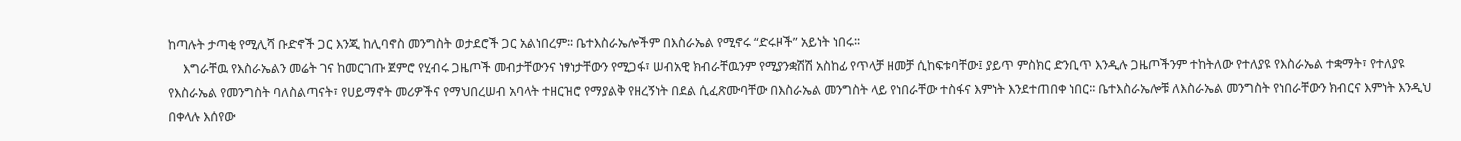ከጣሉት ታጣቂ የሚሊሻ ቡድኖች ጋር እንጂ ከሊባኖስ መንግስት ወታደሮች ጋር አልነበረም፡፡ ቤተእስራኤሎችም በእስራኤል የሚኖሩ “ድሩዞች” አይነት ነበሩ፡፡
     እግራቸዉ የእስራኤልን መሬት ገና ከመርገጡ ጀምሮ የሂብሩ ጋዜጦች መብታቸውንና ነፃነታቸውን የሚጋፋ፣ ሠብአዊ ክብራቸዉንም የሚያንቋሽሽ አስከፊ የጥላቻ ዘመቻ ሲከፍቱባቸው፤ ያይጥ ምስክር ድንቢጥ እንዲሉ ጋዜጦችንም ተከትለው የተለያዩ የእስራኤል ተቋማት፣ የተለያዩ የእስራኤል የመንግስት ባለስልጣናት፣ የሀይማኖት መሪዎችና የማህበረሠብ አባላት ተዘርዝሮ የማያልቅ የዘረኝነት በደል ሲፈጽሙባቸው በእስራኤል መንግስት ላይ የነበራቸው ተስፋና እምነት እንደተጠበቀ ነበር፡፡ ቤተእስራኤሎቹ ለእስራኤል መንግስት የነበራቸውን ክብርና እምነት እንዲህ በቀላሉ እሰየው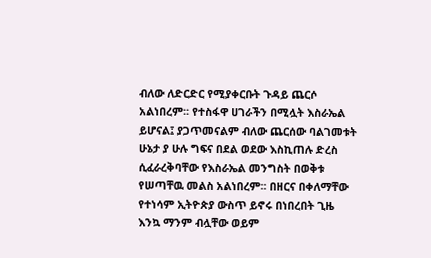ብለው ለድርድር የሚያቀርቡት ጉዳይ ጨርሶ አልነበረም፡፡ የተስፋዋ ሀገራችን በሚሏት እስራኤል ይሆናል፤ ያጋጥመናልም ብለው ጨርሰው ባልገመቱት ሁኔታ ያ ሁሉ ግፍና በደል ወደው እስኪጠሉ ድረስ ሲፈራረቅባቸው የእስራኤል መንግስት በወቅቱ የሠጣቸዉ መልስ አልነበረም፡፡ በዘርና በቀለማቸው የተነሳም ኢትዮጵያ ውስጥ ይኖሩ በነበረበት ጊዜ እንኳ ማንም ብሏቸው ወይም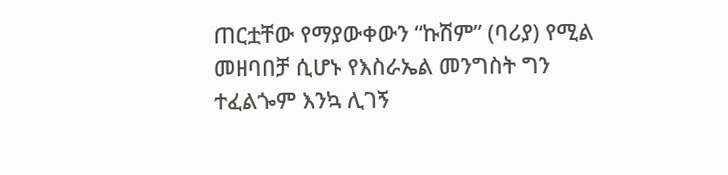ጠርቷቸው የማያውቀውን “ኩሽም” (ባሪያ) የሚል መዘባበቻ ሲሆኑ የእስራኤል መንግስት ግን ተፈልጐም እንኳ ሊገኝ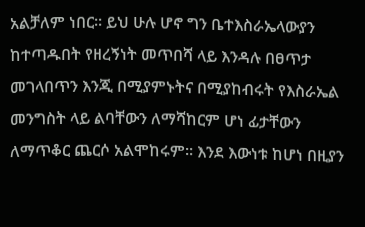አልቻለም ነበር፡፡ ይህ ሁሉ ሆኖ ግን ቤተእስራኤላውያን ከተጣዱበት የዘረኝነት መጥበሻ ላይ እንዳሉ በፀጥታ መገላበጥን እንጂ በሚያምኑትና በሚያከብሩት የእስራኤል መንግስት ላይ ልባቸውን ለማሻከርም ሆነ ፊታቸውን ለማጥቆር ጨርሶ አልሞከሩም፡፡ እንደ እውነቱ ከሆነ በዚያን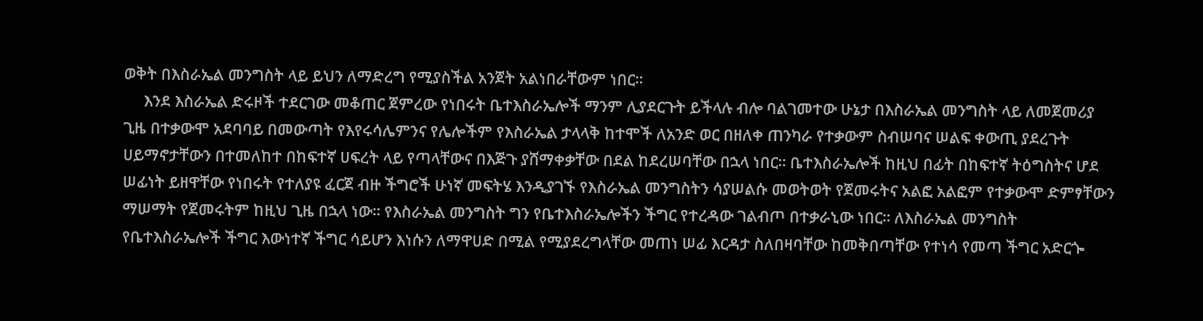ወቅት በእስራኤል መንግስት ላይ ይህን ለማድረግ የሚያስችል አንጀት አልነበራቸውም ነበር፡፡
     እንደ እስራኤል ድሩዞች ተደርገው መቆጠር ጀምረው የነበሩት ቤተእስራኤሎች ማንም ሊያደርጉት ይችላሉ ብሎ ባልገመተው ሁኔታ በእስራኤል መንግስት ላይ ለመጀመሪያ ጊዜ በተቃውሞ አደባባይ በመውጣት የእየሩሳሌምንና የሌሎችም የእስራኤል ታላላቅ ከተሞች ለአንድ ወር በዘለቀ ጠንካራ የተቃውም ስብሠባና ሠልፍ ቀውጢ ያደረጉት ሀይማኖታቸውን በተመለከተ በከፍተኛ ሀፍረት ላይ የጣላቸውና በእጅጉ ያሸማቀቃቸው በደል ከደረሠባቸው በኋላ ነበር፡፡ ቤተእስራኤሎች ከዚህ በፊት በከፍተኛ ትዕግስትና ሆደ ሠፊነት ይዘዋቸው የነበሩት የተለያዩ ፈርጀ ብዙ ችግሮች ሁነኛ መፍትሄ እንዲያገኙ የእስራኤል መንግስትን ሳያሠልሱ መወትወት የጀመሩትና አልፎ አልፎም የተቃውሞ ድምፃቸውን ማሠማት የጀመሩትም ከዚህ ጊዜ በኋላ ነው፡፡ የእስራኤል መንግስት ግን የቤተእስራኤሎችን ችግር የተረዳው ገልብጦ በተቃራኒው ነበር፡፡ ለእስራኤል መንግስት የቤተእስራኤሎች ችግር እውነተኛ ችግር ሳይሆን እነሱን ለማዋሀድ በሚል የሚያደረግላቸው መጠነ ሠፊ እርዳታ ስለበዛባቸው ከመቅበጣቸው የተነሳ የመጣ ችግር አድርጐ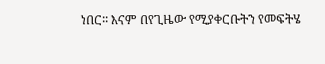ነበር፡፡ እናም በየጊዜው የሚያቀርቡትን የመፍትሄ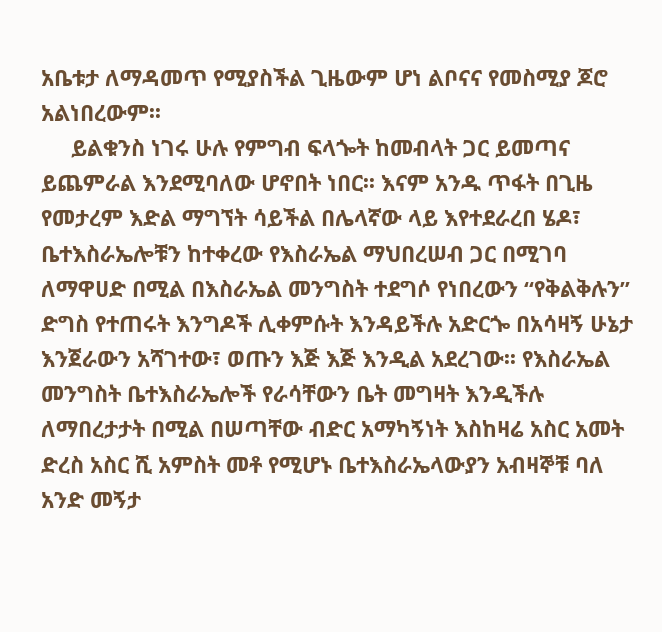አቤቱታ ለማዳመጥ የሚያስችል ጊዜውም ሆነ ልቦናና የመስሚያ ጆሮ አልነበረውም፡፡
     ይልቁንስ ነገሩ ሁሉ የምግብ ፍላጐት ከመብላት ጋር ይመጣና ይጨምራል እንደሚባለው ሆኖበት ነበር፡፡ እናም አንዱ ጥፋት በጊዜ የመታረም እድል ማግኘት ሳይችል በሌላኛው ላይ እየተደራረበ ሄዶ፣ ቤተእስራኤሎቹን ከተቀረው የእስራኤል ማህበረሠብ ጋር በሚገባ ለማዋሀድ በሚል በእስራኤል መንግስት ተደግሶ የነበረውን “የቅልቅሉን” ድግስ የተጠሩት እንግዶች ሊቀምሱት እንዳይችሉ አድርጐ በአሳዛኝ ሁኔታ እንጀራውን አሻገተው፣ ወጡን እጅ እጅ እንዲል አደረገው፡፡ የእስራኤል መንግስት ቤተእስራኤሎች የራሳቸውን ቤት መግዛት እንዲችሉ ለማበረታታት በሚል በሠጣቸው ብድር አማካኝነት እስከዛሬ አስር አመት ድረስ አስር ሺ አምስት መቶ የሚሆኑ ቤተእስራኤላውያን አብዛኞቹ ባለ አንድ መኝታ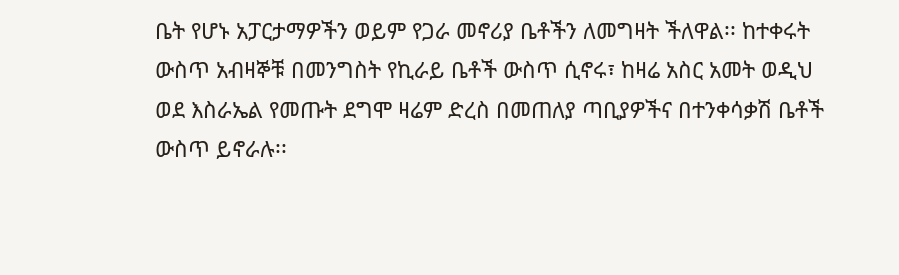ቤት የሆኑ አፓርታማዎችን ወይም የጋራ መኖሪያ ቤቶችን ለመግዛት ችለዋል፡፡ ከተቀሩት ውስጥ አብዛኞቹ በመንግስት የኪራይ ቤቶች ውስጥ ሲኖሩ፣ ከዛሬ አስር አመት ወዲህ ወደ እስራኤል የመጡት ደግሞ ዛሬም ድረስ በመጠለያ ጣቢያዎችና በተንቀሳቃሽ ቤቶች ውስጥ ይኖራሉ፡፡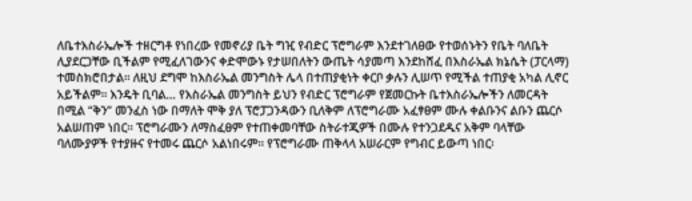ለቤተእስራኤሎች ተዘርግቶ የነበረው የመኖሪያ ቤት ግዢ የብድር ፕሮግራም እንደተገለፀው የተወሰኑትን የቤት ባለቤት ሊያደርጋቸው ቢችልም የሚፈለገውንና ቀድሞውኑ የታሠበለትን ውጤት ሳያመጣ እንደከሸፈ በእስራኤል ክኔሴት (ፓርላማ) ተመስክሮበታል፡፡ ለዚህ ደግሞ ከእስራኤል መንግስት ሌላ በተጠያቂነት ቀርቦ ቃሉን ሊሠጥ የሚችል ተጠያቂ አካል ሊኖር አይችልም፡፡ እንዴት ቢባል… የእስራኤል መንግስት ይህን የብድር ፕሮግራም የጀመርኩት ቤተእስራኤሎችን ለመርዳት በሚል “ቅን” መንፈስ ነው በማለት ሞቅ ያለ ፕሮፓጋንዳውን ቢለቅም ለፕሮግራሙ አፈፃፀም ሙሉ ቀልቡንና ልቡን ጨርሶ አልሠጠም ነበር፡፡ ፕሮግራሙን ለማስፈፀም የተጠቀመባቸው ስትራተጂዎች በሙሉ የተንጋደዱና አቅም ባላቸው ባለሙያዎች የተያዙና የተመሩ ጨርሶ አልነበሩም፡፡ የፕሮግራሙ ጠቅላላ አሠራርም የግብር ይውጣ ነበር፡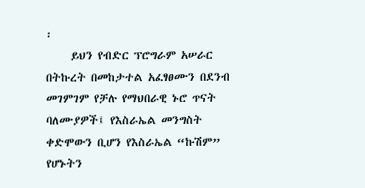፡
     ይህን የብድር ፕሮግራም አሠራር በትኩረት በመከታተል አፈፃፀሙን በደንብ መገምገም የቻሉ የማህበራዊ ኑሮ ጥናት ባለሙያዎች፤ የእስራኤል መንግስት ቀድሞውን ቢሆን የእስራኤል “ኩሽም” የሆኑትን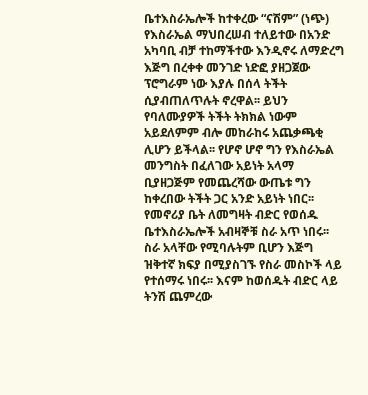ቤተእስራኤሎች ከተቀረው “ናሽም” (ነጭ) የእስራኤል ማህበረሠብ ተለይተው በአንድ አካባቢ ብቻ ተከማችተው እንዲኖሩ ለማድረግ እጅግ በረቀቀ መንገድ ነድፎ ያዘጋጀው ፕሮግራም ነው እያሉ በሰላ ትችት ሲያብጠለጥሉት ኖረዋል፡፡ ይህን የባለሙያዎች ትችት ትክክል ነውም አይደለምም ብሎ መከራከሩ አጨቃጫቂ ሊሆን ይችላል፡፡ የሆኖ ሆኖ ግን የእስራኤል መንግስት በፈለገው አይነት አላማ ቢያዘጋጅም የመጨረሻው ውጤቱ ግን ከቀረበው ትችት ጋር አንድ አይነት ነበር፡፡ የመኖሪያ ቤት ለመግዛት ብድር የወሰዱ ቤተእስራኤሎች አብዛኞቹ ስራ አጥ ነበሩ፡፡ ስራ አላቸው የሚባሉትም ቢሆን እጅግ ዝቅተኛ ክፍያ በሚያስገኙ የስራ መስኮች ላይ የተሰማሩ ነበሩ፡፡ እናም ከወሰዱት ብድር ላይ ትንሽ ጨምረው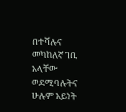በተሻሉና መካከለኛ ገቢ አላቸው ወደሚባሉትና ሁሉም አይነት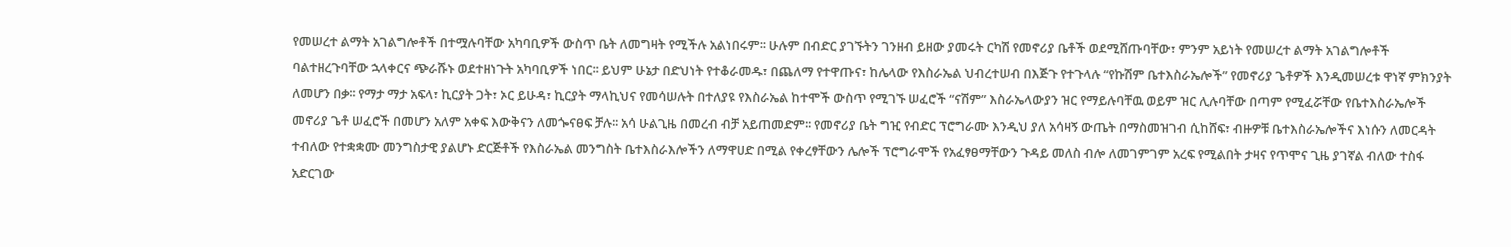የመሠረተ ልማት አገልግሎቶች በተሟሉባቸው አካባቢዎች ውስጥ ቤት ለመግዛት የሚችሉ አልነበሩም፡፡ ሁሉም በብድር ያገኙትን ገንዘብ ይዘው ያመሩት ርካሽ የመኖሪያ ቤቶች ወደሚሸጡባቸው፣ ምንም አይነት የመሠረተ ልማት አገልግሎቶች ባልተዘረጉባቸው ኋላቀርና ጭራሹኑ ወደተዘነጉት አካባቢዎች ነበር፡፡ ይህም ሁኔታ በድህነት የተቆራመዱ፣ በጨለማ የተዋጡና፣ ከሌላው የእስራኤል ህብረተሠብ በእጅጉ የተጉላሉ “የኩሽም ቤተእስራኤሎች” የመኖሪያ ጌቶዎች እንዲመሠረቱ ዋነኛ ምክንያት ለመሆን በቃ፡፡ የማታ ማታ አፍላ፣ ኪርያት ጋት፣ ኦር ይሁዳ፣ ኪርያት ማላኪህና የመሳሠሉት በተለያዩ የእስራኤል ከተሞች ውስጥ የሚገኙ ሠፈሮች “ናሽም” እስራኤላውያን ዝር የማይሉባቸዉ ወይም ዝር ሊሉባቸው በጣም የሚፈሯቸው የቤተእስራኤሎች መኖሪያ ጌቶ ሠፈሮች በመሆን አለም አቀፍ እውቅናን ለመጐናፀፍ ቻሉ፡፡ አሳ ሁልጊዜ በመረብ ብቻ አይጠመድም፡፡ የመኖሪያ ቤት ግዢ የብድር ፕሮግራሙ እንዲህ ያለ አሳዛኝ ውጤት በማስመዝገብ ሲከሸፍ፣ ብዙዎቹ ቤተእስራኤሎችና እነሱን ለመርዳት ተብለው የተቋቋሙ መንግስታዊ ያልሆኑ ድርጅቶች የእስራኤል መንግስት ቤተእስራእሎችን ለማዋሀድ በሚል የቀረፃቸውን ሌሎች ፕሮግራሞች የአፈፃፀማቸውን ጉዳይ መለስ ብሎ ለመገምገም አረፍ የሚልበት ታዛና የጥሞና ጊዜ ያገኛል ብለው ተስፋ አድርገው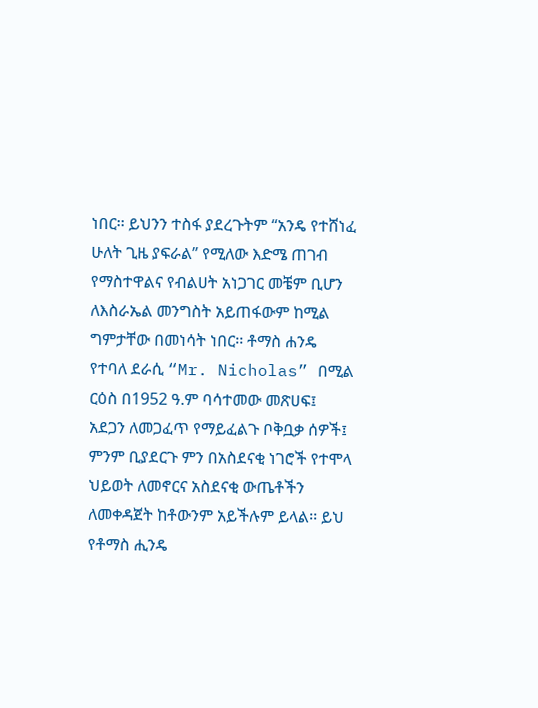ነበር፡፡ ይህንን ተስፋ ያደረጉትም “አንዴ የተሸነፈ ሁለት ጊዜ ያፍራል” የሚለው እድሜ ጠገብ የማስተዋልና የብልሀት አነጋገር መቼም ቢሆን ለእስራኤል መንግስት አይጠፋውም ከሚል ግምታቸው በመነሳት ነበር፡፡ ቶማስ ሐንዴ የተባለ ደራሲ “Mr. Nicholas” በሚል ርዕስ በ1952 ዓ.ም ባሳተመው መጽሀፍ፤ አደጋን ለመጋፈጥ የማይፈልጉ ቦቅቧቃ ሰዎች፤ ምንም ቢያደርጉ ምን በአስደናቂ ነገሮች የተሞላ ህይወት ለመኖርና አስደናቂ ውጤቶችን ለመቀዳጀት ከቶውንም አይችሉም ይላል፡፡ ይህ የቶማስ ሒንዴ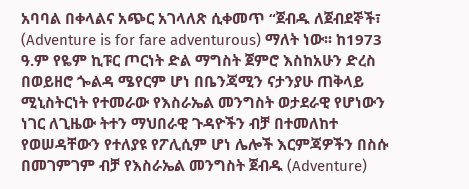አባባል በቀላልና አጭር አገላለጽ ሲቀመጥ “ጀብዱ ለጀብደኞች፣ (Adventure is for fare adventurous) ማለት ነው፡፡ ከ1973 ዓ.ም የዬም ኪፑር ጦርነት ድል ማግስት ጀምሮ እስከአሁን ድረስ በወይዘሮ ጐልዳ ሜየርም ሆነ በቤንጃሚን ናታንያሁ ጠቅላይ ሚኒስትርነት የተመራው የእስራኤል መንግስት ወታደራዊ የሆነውን ነገር ለጊዜው ትተን ማህበራዊ ጉዳዮችን ብቻ በተመለከተ የወሠዳቸውን የተለያዩ የፖሊሲም ሆነ ሌሎች እርምጃዎችን በስሱ በመገምገም ብቻ የእስራኤል መንግስት ጀብዱ (Adventure)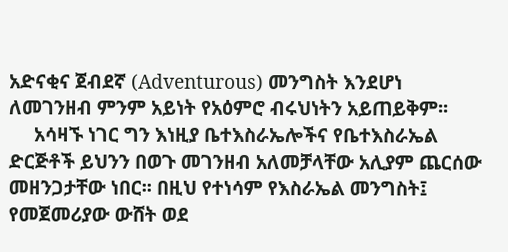አድናቂና ጀብደኛ (Adventurous) መንግስት እንደሆነ ለመገንዘብ ምንም አይነት የአዕምሮ ብሩህነትን አይጠይቅም፡፡
     አሳዛኙ ነገር ግን እነዚያ ቤተእስራኤሎችና የቤተእስራኤል ድርጅቶች ይህንን በወጉ መገንዘብ አለመቻላቸው አሊያም ጨርሰው መዘንጋታቸው ነበር፡፡ በዚህ የተነሳም የእስራኤል መንግስት፤ የመጀመሪያው ውሸት ወደ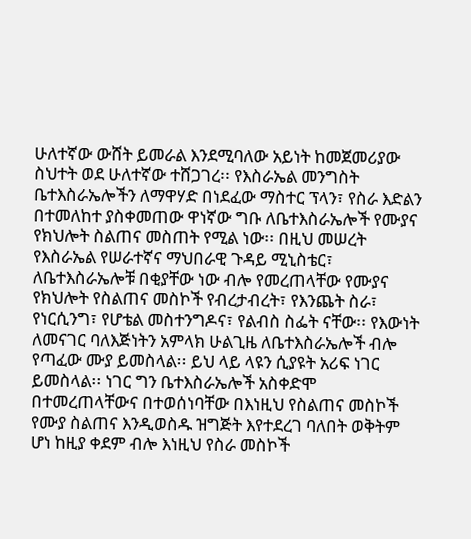ሁለተኛው ውሸት ይመራል እንደሚባለው አይነት ከመጀመሪያው ስህተት ወደ ሁለተኛው ተሸጋገረ፡፡ የእስራኤል መንግስት ቤተእስራኤሎችን ለማዋሃድ በነደፈው ማስተር ፕላን፣ የስራ እድልን በተመለከተ ያስቀመጠው ዋነኛው ግቡ ለቤተእስራኤሎች የሙያና የክህሎት ስልጠና መስጠት የሚል ነው፡፡ በዚህ መሠረት የእስራኤል የሠራተኛና ማህበራዊ ጉዳይ ሚኒስቴር፣ ለቤተእስራኤሎቹ በቂያቸው ነው ብሎ የመረጠላቸው የሙያና የክህሎት የስልጠና መስኮች የብረታብረት፣ የእንጨት ስራ፣ የነርሲንግ፣ የሆቴል መስተንግዶና፣ የልብስ ስፌት ናቸው፡፡ የእውነት ለመናገር ባለእጅነትን አምላክ ሁልጊዜ ለቤተእስራኤሎች ብሎ የጣፈው ሙያ ይመስላል፡፡ ይህ ላይ ላዩን ሲያዩት አሪፍ ነገር ይመስላል፡፡ ነገር ግን ቤተእስራኤሎች አስቀድሞ በተመረጠላቸውና በተወሰነባቸው በእነዚህ የስልጠና መስኮች የሙያ ስልጠና እንዲወስዱ ዝግጅት እየተደረገ ባለበት ወቅትም ሆነ ከዚያ ቀደም ብሎ እነዚህ የስራ መስኮች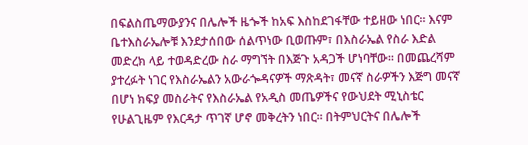በፍልስጤማውያንና በሌሎች ዜጐች ከአፍ እስከደገፋቸው ተይዘው ነበር፡፡ እናም ቤተእስራኤሎቹ እንደታሰበው ሰልጥነው ቢወጡም፣ በእስራኤል የስራ እድል መድረክ ላይ ተወዳድረው ስራ ማግኘት በእጅጉ አዳጋች ሆነባቸው፡፡ በመጨረሻም ያተረፉት ነገር የእስራኤልን አውራጐዳናዎች ማጽዳት፣ መናኛ ስራዎችን እጅግ መናኛ በሆነ ክፍያ መስራትና የእስራኤል የአዲስ መጤዎችና የውህደት ሚኒስቴር የሁልጊዜም የእርዳታ ጥገኛ ሆኖ መቅረትን ነበር፡፡ በትምህርትና በሌሎች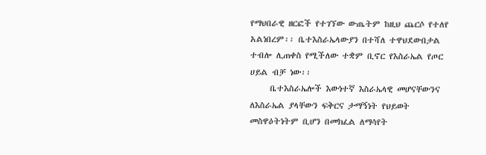የማህበራዊ ዘርፎች የተገኘው ውጤትም ከዚህ ጨርሶ የተለየ አልነበረም፡፡ ቤተእስራኤላውያን በተሻለ ተዋህደውበታል ተብሎ ሊጠቀስ የሚችለው ተቋም ቢኖር የእስራኤል የጦር ሀይል ብቻ ነው፡፡
     ቤተእስራኤሎች እውነተኛ እስራኤላዊ መሆናቸውንና ለእስራኤል ያላቸውን ፍቅርና ታማኝነት የህይወት መስዋዕትነትም ቢሆን በመክፈል ለማሳየት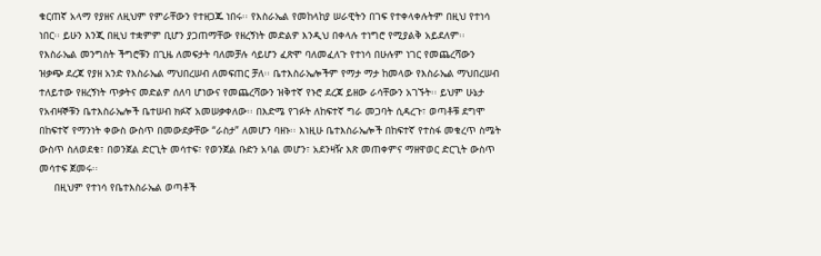ቁርጠኛ አላማ የያዘና ለዚህም የምራቸውን የተዘጋጁ ነበሩ፡፡ የእስራኤል የመከላከያ ሠራዊትን በገፍ የተቀላቀሉትም በዚህ የተነሳ ነበር፡፡ ይሁን እንጂ በዚህ ተቋምም ቢሆን ያጋጠማቸው የዘረኝነት መድልዎ እንዲህ በቀላሉ ተነግሮ የሚያልቅ አይደለም፡፡ የእስራኤል መንግስት ችግሮቹን በጊዜ ለመፍታት ባለመቻሉ ሳይሆን ፈጽሞ ባለመፈለጉ የተነሳ በሁሉም ነገር የመጨረሻውን ዝቃጭ ደረጃ የያዘ አንድ የእስራኤል ማህበረሠብ ለመፍጠር ቻለ፡፡ ቤተእስራኤሎችም የማታ ማታ ከመላው የእስራኤል ማህበረሠብ ተለይተው የዘረኝነት ጥቃትና መድልዎ ሰለባ ሆነውና የመጨረሻውን ዝቅተኛ የኑሮ ደረጃ ይዘው ራሳቸውን አገኙት፡፡ ይህም ሁኔታ የአብዛኞቹን ቤተእስራኤሎች ቤተሠብ ክፉኛ አመሠቃቀለው፡፡ በእድሜ የገፉት ለከፍተኛ ግራ መጋባት ሲዳረጉ፣ ወጣቶቹ ደግሞ በከፍተኛ የማንነት ቀውስ ውስጥ በመውደቃቸው “ራስታ” ለመሆን ባዘኑ፡፡ እነዚሁ ቤተእስራኤሎች በከፍተኛ የተስፋ መቁረጥ ስሜት ውስጥ ስለወደቁ፣ በወንጀል ድርጊት መሳተፍ፣ የወንጀል ቡድን አባል መሆን፣ አደንዛዥ እጽ መጠቀምና ማዘዋወር ድርጊት ውስጥ መሳተፍ ጀመሩ፡፡
     በዚህም የተነሳ የቤተእስራኤል ወጣቶች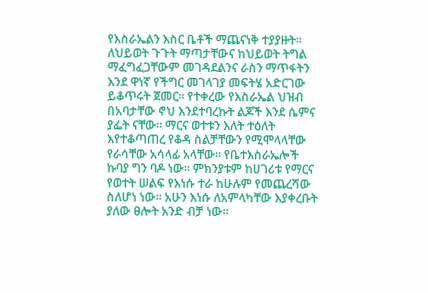የእስራኤልን እስር ቤቶች ማጨናነቅ ተያያዙት፡፡ ለህይወት ጉጉት ማጣታቸውና ከህይወት ትግል ማፈግፈጋቸውም መገዳደልንና ራስን ማጥፋትን እንደ ዋነኛ የችግር መገላገያ መፍትሄ አድርገው ይቆጥሩት ጀመር፡፡ የተቀረው የእስራኤል ህዝብ በአባታቸው ኖህ እንደተባረኩት ልጆች እንደ ሴምና ያፌት ናቸው፡፡ ማርና ወተቱን እለት ተዕለት እየተቆጣጠረ የቆዳ ስልቻቸውን የሚሞላላቸው የራሳቸው አሳላፊ አላቸው፡፡ የቤተእስራኤሎች ኩባያ ግን ባዶ ነው፡፡ ምክንያቱም ከሀገሪቱ የማርና የወተት ሠልፍ የእነሱ ተራ ከሁሉም የመጨረሻው ስለሆነ ነው፡፡ አሁን እነሱ ለአምላካቸው እያቀረቡት ያለው ፀሎት አንድ ብቻ ነው፡፡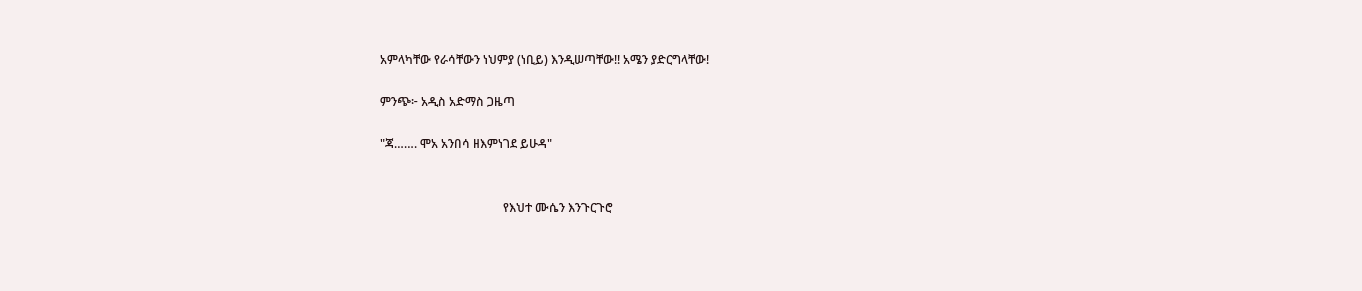አምላካቸው የራሳቸውን ነህምያ (ነቢይ) እንዲሠጣቸው!! አሜን ያድርግላቸው!

ምንጭ፦ አዲስ አድማስ ጋዜጣ

"ጃ……. ሞአ አንበሳ ዘእምነገደ ይሁዳ"


                                         የእህተ ሙሴን እንጉርጉሮ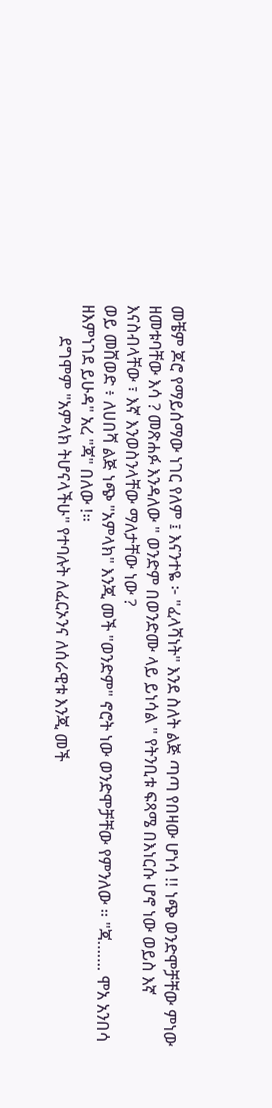መቼም ጆሮ የማይሰማው ነገር የለም ፤ እናንተዬ ፦ "ፈላሻነት" እንደ ስለት ልጅ ጣጣ የበዛው ሆነሳ !! ነጭ ወንድሞቻቸው ምነው ዘመቱባቸው እሳ ? መጽሐፉ እንዳለው " ወንድም በወንድሙ ላይ ይነሳል " የትንቢቱ ፍጻሜ በእነርሱ ሆኖ ነው ወይስ እኛ እናስብላቸው ፣ እኛ እንወስንላቸው ማለታቸው ነው ?
ወይ መሸወድ ፥ ለሀበሻ ልጅ ነጭ "አምላክ" እንጂ መች "ወንድም" ኖሮት ነው ወንድሞቻቸው የምንለው ። "ጃ……. ሞአ አንበሳ ዘእምነገደ ይሁዳ" አረ "ጃ" በለው !።
        ደግሞም "አምላክ ትሆናላችሁ" የተባሉት ለፈርኦንና ለሰራዊቱ እንጂ መች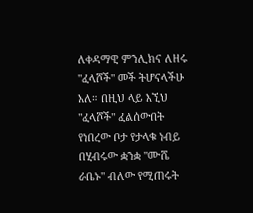ለቀዳማዊ ምንሊክና ለዘሩ "ፈላሾች" መች ትሆናላችሁ አለ። በዚህ ላይ እኚህ "ፈላሾች" ፈልሰውበት የነበረው ቦታ የታላቁ ነብይ በሂብሩው ቋንቋ "ሙሼ ራቤኑ" ብለው የሚጠሩት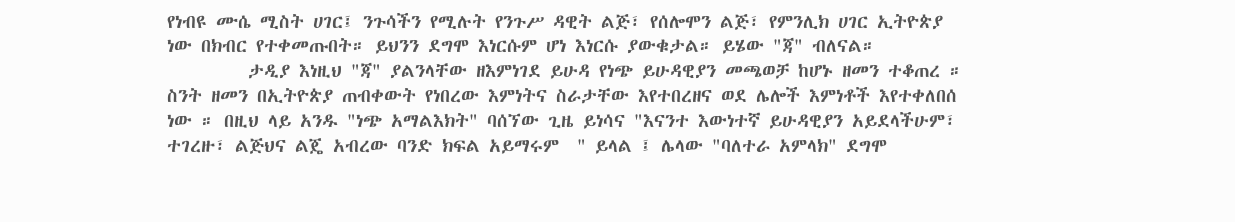የነብዩ ሙሴ ሚስት ሀገር፤ ንጉሳችን የሚሉት የንጉሥ ዳዊት ልጅ፣ የሰሎሞን ልጅ፣ የምንሊክ ሀገር ኢትዮጵያ ነው በክብር የተቀመጡበት። ይህንን ደግሞ እነርሱም ሆነ እነርሱ ያውቁታል። ይሄው "ጃ" ብለናል።
         ታዲያ እነዚህ "ጃ" ያልንላቸው ዘእምነገደ ይሁዳ የነጭ ይሁዳዊያን መጫወቻ ከሆኑ ዘመን ተቆጠረ ። ስንት ዘመን በኢትዮጵያ ጠብቀውት የነበረው እምነትና ስራታቸው እየተበረዘና ወደ ሌሎች እምነቶች እየተቀለበሰ ነው ። በዚህ ላይ አንዱ "ነጭ አማልእክት" ባሰኘው ጊዜ ይነሳና "እናንተ እውነተኛ ይሁዳዊያን አይደላችሁም፣ ተገረዙ፣ ልጅህና ልጄ አብረው ባንድ ክፍል አይማሩም  " ይላል ፤ ሌላው "ባለተራ አምላክ" ደግሞ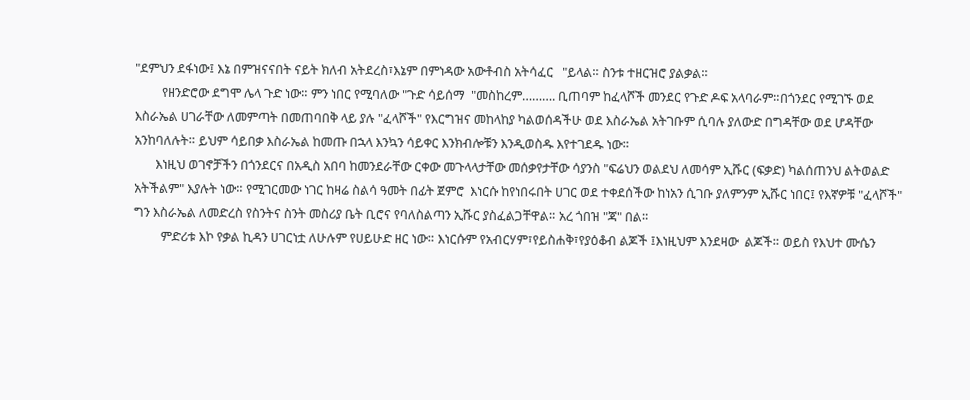"ደምህን ደፋነው፤ እኔ በምዝናናበት ናይት ክለብ አትደረስ፣እኔም በምነዳው አውቶብስ አትሳፈር   "ይላል። ስንቱ ተዘርዝሮ ያልቃል።
         የዘንድሮው ደግሞ ሌላ ጉድ ነው። ምን ነበር የሚባለው "ጉድ ሳይሰማ  "መስከረም………. ቢጠባም ከፈላሾች መንደር የጉድ ዶፍ አላባራም።በጎንደር የሚገኙ ወደ እስራኤል ሀገራቸው ለመምጣት በመጠባበቅ ላይ ያሉ "ፈላሾች" የእርግዝና መከላከያ ካልወሰዳችሁ ወደ እስራኤል አትገቡም ሲባሉ ያለውድ በግዳቸው ወደ ሆዳቸው አንከባለሉት። ይህም ሳይበቃ እስራኤል ከመጡ በኋላ እንኳን ሳይቀር እንክብሎቹን እንዲወስዱ እየተገደዱ ነው።
       እነዚህ ወገኖቻችን በጎንደርና በአዲስ አበባ ከመንደራቸው ርቀው መጉላላታቸው መሰቃየታቸው ሳያንስ "ፍሬህን ወልደህ ለመሳም ኢሹር (ፍቃድ) ካልሰጠንህ ልትወልድ አትችልም" እያሉት ነው። የሚገርመው ነገር ከዛሬ ስልሳ ዓመት በፊት ጀምሮ  እነርሱ ከየነበሩበት ሀገር ወደ ተቀደሰችው ከነአን ሲገቡ ያለምንም ኢሹር ነበር፤ የእኛዎቹ "ፈላሾች"  ግን እስራኤል ለመድረስ የስንትና ስንት መስሪያ ቤት ቢሮና የባለስልጣን ኢሹር ያስፈልጋቸዋል። አረ ጎበዝ "ጃ" በል።
         ምድሪቱ እኮ የቃል ኪዳን ሀገርነቷ ለሁሉም የሀይሁድ ዘር ነው። እነርሱም የአብርሃም፣የይስሐቅ፣የያዕቆብ ልጆች ፤እነዚህም እንደዛው  ልጆች። ወይስ የእህተ ሙሴን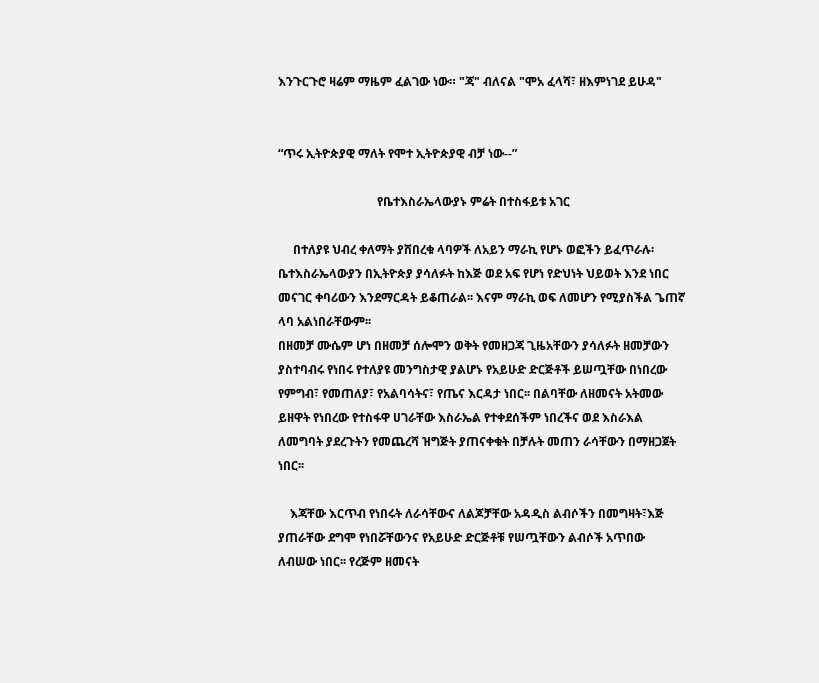እንጉርጉሮ ዛሬም ማዜም ፈልገው ነው። "ጃ" ብለናል "ሞአ ፈላሻ፣ ዘእምነገደ ይሁዳ"


“ጥሩ ኢትዮጵያዊ ማለት የሞተ ኢትዮጵያዊ ብቻ ነው--”

                                 የቤተእስራኤላውያኑ ምሬት በተስፋይቱ አገር

     በተለያዩ ህብረ ቀለማት ያሸበረቁ ላባዎች ለአይን ማራኪ የሆኑ ወፎችን ይፈጥራሉ፡ ቤተእስራኤላውያን በኢትዮጵያ ያሳለፉት ከእጅ ወደ አፍ የሆነ የድህነት ህይወት እንደ ነበር መናገር ቀባሪውን እንደማርዳት ይቆጠራል፡፡ እናም ማራኪ ወፍ ለመሆን የሚያስችል ጌጠኛ ላባ አልነበራቸውም፡፡
በዘመቻ ሙሴም ሆነ በዘመቻ ሰሎሞን ወቅት የመዘጋጃ ጊዜአቸውን ያሳለፉት ዘመቻውን ያስተባብሩ የነበሩ የተለያዩ መንግስታዊ ያልሆኑ የአይሁድ ድርጅቶች ይሠጧቸው በነበረው የምግብ፣ የመጠለያ፣ የአልባሳትና፣ የጤና እርዳታ ነበር፡፡ በልባቸው ለዘመናት አትመው ይዘዋት የነበረው የተስፋዋ ሀገራቸው እስራኤል የተቀደሰችም ነበረችና ወደ እስራእል ለመግባት ያደረጉትን የመጨረሻ ዝግጅት ያጠናቀቁት በቻሉት መጠን ራሳቸውን በማዘጋጀት ነበር፡፡

    እጃቸው እርጥብ የነበሩት ለራሳቸውና ለልጆቻቸው አዳዲስ ልብሶችን በመግዛት፣እጅ ያጠራቸው ደግሞ የነበሯቸውንና የአይሁድ ድርጅቶቹ የሠጧቸውን ልብሶች አጥበው ለብሠው ነበር፡፡ የረጅም ዘመናት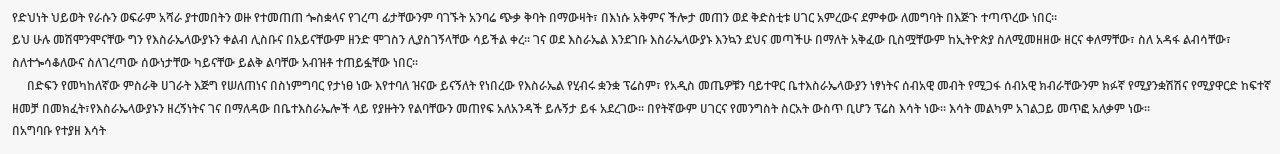የድህነት ህይወት የራሱን ወፍራም አሻራ ያተመበትን ወዙ የተመጠጠ ጐስቋላና የገረጣ ፊታቸውንም ባገኙት አንባሬ ጭቃ ቅባት በማውዛት፣ በእነሱ አቅምና ችሎታ መጠን ወደ ቅድስቲቱ ሀገር አምረውና ደምቀው ለመግባት በእጅጉ ተጣጥረው ነበር፡፡
ይህ ሁሉ መሽሞንሞናቸው ግን የእስራኤላውያኑን ቀልብ ሊስቡና በአይናቸውም ዘንድ ሞገስን ሊያስገኝላቸው ሳይችል ቀረ፡፡ ገና ወደ እስራኤል እንደገቡ እስራኤላውያኑ እንኳን ደህና መጣችሁ በማለት አቅፈው ቢስሟቸውም ከኢትዮጵያ ስለሚመዘዘው ዘርና ቀለማቸው፣ ስለ አዳፋ ልብሳቸው፣ ስለተጐሳቆለውና ስለገረጣው ሰውነታቸው ካይናቸው ይልቅ ልባቸው አብዝቶ ተጠይፏቸው ነበር፡፡
     በድፍን የመካከለኛው ምስራቅ ሀገራት እጅግ የሠለጠነና በስነምግባር የታነፀ ነው እየተባለ ዝናው ይናኝለት የነበረው የእስራኤል የሂብሩ ቋንቋ ፕሬስም፣ የአዲስ መጤዎቹን ባይተዋር ቤተእስራኤላውያን ነፃነትና ሰብአዊ መብት የሚጋፋ ሰብአዊ ክብራቸውንም ክፉኛ የሚያንቋሽሽና የሚያዋርድ ከፍተኛ ዘመቻ በመክፈት፣የእስራኤላውያኑን ዘረኝነትና ገና በማለዳው በቤተእስራኤሎች ላይ የያዙትን የልባቸውን መጠየፍ አለአንዳች ይሉኝታ ይፋ አደረገው፡፡ በየትኛውም ሀገርና የመንግስት ስርአት ውስጥ ቢሆን ፕሬስ እሳት ነው፡፡ እሳት መልካም አገልጋይ መጥፎ አለቃም ነው፡፡
በአግባቡ የተያዘ እሳት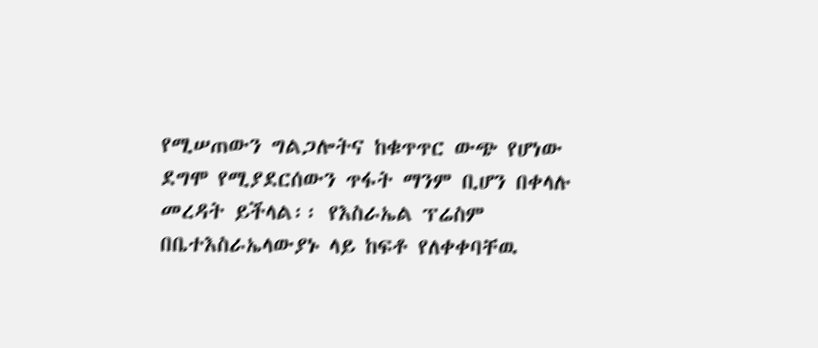የሚሠጠውን ግልጋሎትና ከቁጥጥር ውጭ የሆነው ደግሞ የሚያደርሰውን ጥፋት ማንም ቢሆን በቀላሉ መረዳት ይችላል፡፡ የእስራኤል ፕሬስም በቤተእስራኤላውያኑ ላይ ከፍቶ የለቀቀባቸዉ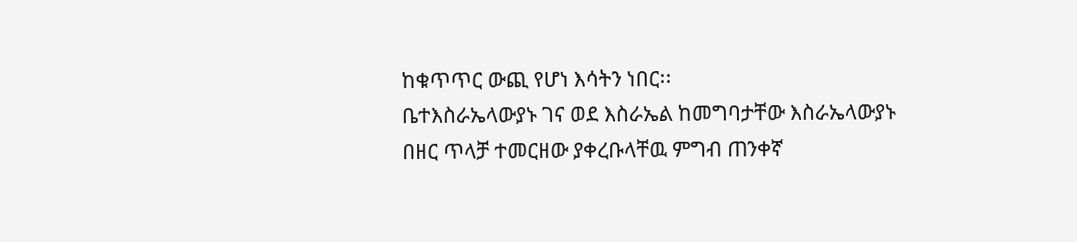ከቁጥጥር ውጪ የሆነ እሳትን ነበር፡፡
ቤተእስራኤላውያኑ ገና ወደ እስራኤል ከመግባታቸው እስራኤላውያኑ በዘር ጥላቻ ተመርዘው ያቀረቡላቸዉ ምግብ ጠንቀኛ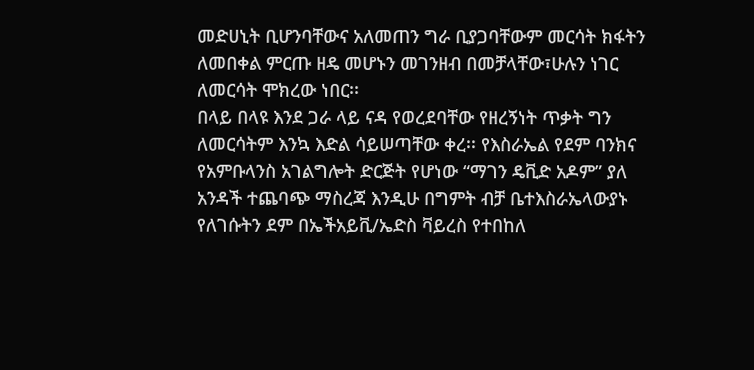መድሀኒት ቢሆንባቸውና አለመጠን ግራ ቢያጋባቸውም መርሳት ክፋትን ለመበቀል ምርጡ ዘዴ መሆኑን መገንዘብ በመቻላቸው፣ሁሉን ነገር ለመርሳት ሞክረው ነበር፡፡
በላይ በላዩ እንደ ጋራ ላይ ናዳ የወረደባቸው የዘረኝነት ጥቃት ግን ለመርሳትም እንኳ እድል ሳይሠጣቸው ቀረ፡፡ የእስራኤል የደም ባንክና የአምቡላንስ አገልግሎት ድርጅት የሆነው “ማገን ዴቪድ አዶም” ያለ አንዳች ተጨባጭ ማስረጃ እንዲሁ በግምት ብቻ ቤተእስራኤላውያኑ የለገሱትን ደም በኤችአይቪ/ኤድስ ቫይረስ የተበከለ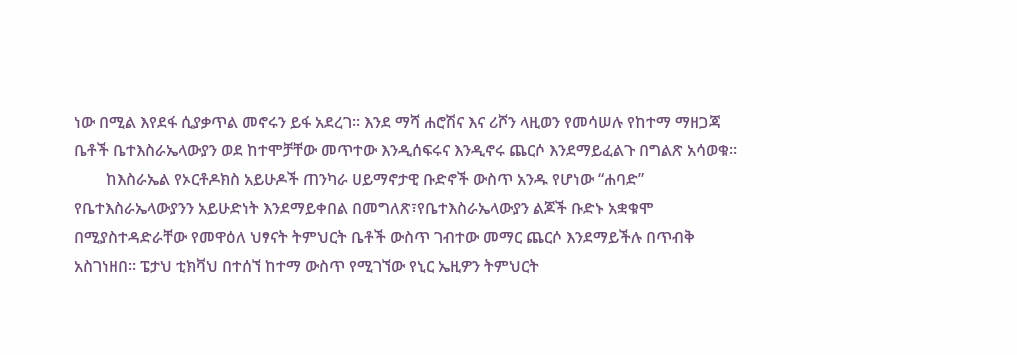ነው በሚል እየደፋ ሲያቃጥል መኖሩን ይፋ አደረገ፡፡ እንደ ማሻ ሐሮሽና እና ሪሾን ላዚወን የመሳሠሉ የከተማ ማዘጋጃ ቤቶች ቤተእስራኤላውያን ወደ ከተሞቻቸው መጥተው እንዲሰፍሩና እንዲኖሩ ጨርሶ እንደማይፈልጉ በግልጽ አሳወቁ፡፡
        ከእስራኤል የኦርቶዶክስ አይሁዶች ጠንካራ ሀይማኖታዊ ቡድኖች ውስጥ አንዱ የሆነው “ሐባድ” የቤተእስራኤላውያንን አይሁድነት እንደማይቀበል በመግለጽ፣የቤተእስራኤላውያን ልጆች ቡድኑ አቋቁሞ በሚያስተዳድራቸው የመዋዕለ ህፃናት ትምህርት ቤቶች ውስጥ ገብተው መማር ጨርሶ እንደማይችሉ በጥብቅ አስገነዘበ፡፡ ፔታህ ቲክቫህ በተሰኘ ከተማ ውስጥ የሚገኘው የኒር ኤዚዎን ትምህርት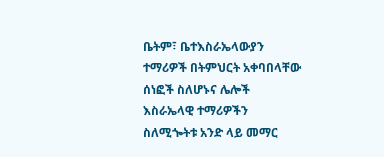ቤትም፣ ቤተእስራኤላውያን ተማሪዎች በትምህርት አቀባበላቸው ሰነፎች ስለሆኑና ሌሎች እስራኤላዊ ተማሪዎችን ስለሚጐትቱ አንድ ላይ መማር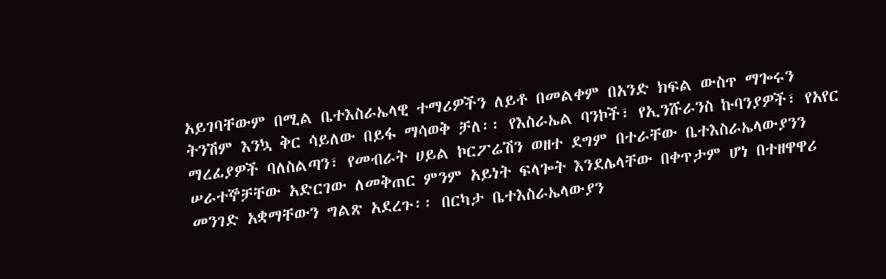አይገባቸውም በሚል ቤተእስራኤላዊ ተማሪዎችን ለይቶ በመልቀም በአንድ ክፍል ውስጥ ማጐሩን ትንሽም እንኳ ቅር ሳይለው በይፋ ማሳወቅ ቻለ፡፡ የእስራኤል ባንኮች፣ የኢንሹራንስ ኩባንያዎች፣ የአየር ማረፊያዎች ባለስልጣን፣ የመብራት ሀይል ኮርፖሬሽን ወዘተ ደግም በተራቸው ቤተእስራኤላውያንን ሠራተኞቻቸው አድርገው ለመቅጠር ምንም አይነት ፍላጐት እንደሌላቸው በቀጥታም ሆነ በተዘዋዋሪ መንገድ አቋማቸውን ግልጽ አደረጉ፡፡ በርካታ ቤተእስራኤላውያን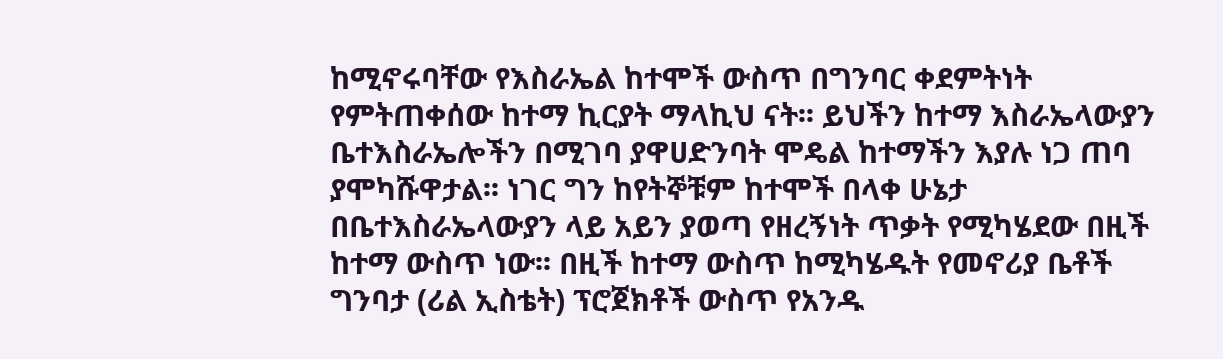ከሚኖሩባቸው የእስራኤል ከተሞች ውስጥ በግንባር ቀደምትነት የምትጠቀሰው ከተማ ኪርያት ማላኪህ ናት፡፡ ይህችን ከተማ እስራኤላውያን ቤተእስራኤሎችን በሚገባ ያዋሀድንባት ሞዴል ከተማችን እያሉ ነጋ ጠባ ያሞካሹዋታል፡፡ ነገር ግን ከየትኞቹም ከተሞች በላቀ ሁኔታ በቤተእስራኤላውያን ላይ አይን ያወጣ የዘረኝነት ጥቃት የሚካሄደው በዚች ከተማ ውስጥ ነው፡፡ በዚች ከተማ ውስጥ ከሚካሄዱት የመኖሪያ ቤቶች ግንባታ (ሪል ኢስቴት) ፕሮጀክቶች ውስጥ የአንዱ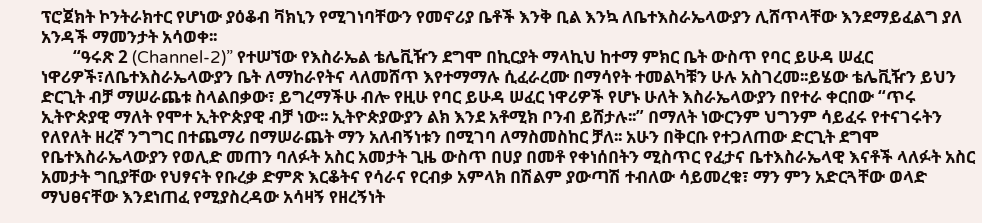ፕሮጀክት ኮንትራክተር የሆነው ያዕቆብ ቫክኒን የሚገነባቸውን የመኖሪያ ቤቶች እንቅ ቢል እንኳ ለቤተእስራኤላውያን ሊሸጥላቸው እንደማይፈልግ ያለ አንዳች ማመንታት አሳወቀ፡፡
        “ዓሩጽ 2 (Channel-2)” የተሠኘው የእስራኤል ቴሌቪዥን ደግሞ በኪርያት ማላኪህ ከተማ ምክር ቤት ውስጥ የባር ይሁዳ ሠፈር ነዋሪዎች፣ለቤተእስራኤላውያን ቤት ለማከራየትና ላለመሸጥ እየተማማሉ ሲፈራረሙ በማሳየት ተመልካቹን ሁሉ አስገረመ፡፡ይሄው ቴሌቪዥን ይህን ድርጊት ብቻ ማሠራጨቱ ስላልበቃው፣ ይግረማችሁ ብሎ የዚሁ የባር ይሁዳ ሠፈር ነዋሪዎች የሆኑ ሁለት እስራኤላውያን በየተራ ቀርበው “ጥሩ ኢትዮጵያዊ ማለት የሞተ ኢትዮጵያዊ ብቻ ነው፡፡ ኢትዮጵያውያን ልክ እንደ አቶሚክ ቦንብ ይሸታሉ፡፡” በማለት ነውርንም ህግንም ሳይፈሩ የተናገሩትን የለየለት ዘረኛ ንግግር በተጨማሪ በማሠራጨት ማን አለብኝነቱን በሚገባ ለማስመስከር ቻለ፡፡ አሁን በቅርቡ የተጋለጠው ድርጊት ደግሞ የቤተእስራኤላውያን የወሊድ መጠን ባለፉት አስር አመታት ጊዜ ውስጥ በሀያ በመቶ የቀነሰበትን ሚስጥር የፈታና ቤተእስራኤላዊ እናቶች ላለፉት አስር አመታት ግቢያቸው የህፃናት የቡረቃ ድምጽ እርቆትና የሳራና የርብቃ አምላክ በሽልም ያውጣሽ ተብለው ሳይመረቁ፣ ማን ምን አድርጓቸው ወላድ ማህፀናቸው እንደነጠፈ የሚያስረዳው አሳዛኝ የዘረኝነት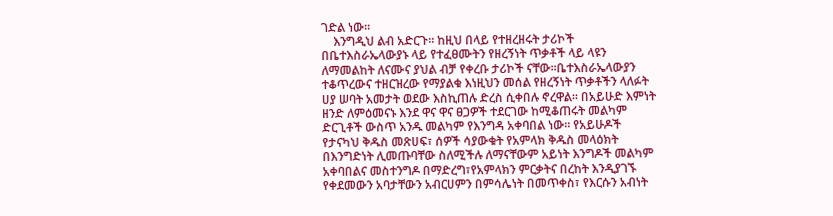ገድል ነው፡፡
    እንግዲህ ልብ አድርጉ፡፡ ከዚህ በላይ የተዘረዘሩት ታሪኮች በቤተእስራኤላውያኑ ላይ የተፈፀሙትን የዘረኝነት ጥቃቶች ላይ ላዩን ለማመልከት ለናሙና ያህል ብቻ የቀረቡ ታሪኮች ናቸው፡፡ቤተእስራኤላውያን ተቆጥረውና ተዘርዝረው የማያልቁ እነዚህን መሰል የዘረኝነት ጥቃቶችን ላለፉት ሀያ ሠባት አመታት ወደው እስኪጠሉ ድረስ ሲቀበሉ ኖረዋል፡፡ በአይሁድ እምነት ዘንድ ለምዕመናኑ እንደ ዋና ዋና ፀጋዎች ተደርገው ከሚቆጠሩት መልካም ድርጊቶች ውስጥ አንዱ መልካም የእንግዳ አቀባበል ነው፡፡ የአይሁዶች የታናካህ ቅዱስ መጽሀፍ፣ ሰዎች ሳያውቁት የአምላክ ቅዱስ መላዕክት በእንግድነት ሊመጡባቸው ስለሚችሉ ለማናቸውም አይነት እንግዶች መልካም አቀባበልና መስተንግዶ በማድረግ፣የአምላክን ምርቃትና በረከት እንዲያገኙ የቀደመውን አባታቸውን አብርሀምን በምሳሌነት በመጥቀስ፣ የእርሱን አብነት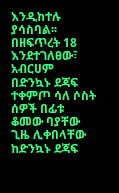እንዲከተሉ ያሳስባል፡፡ በዘፍጥረት 18 እንደተገለፀው፣ አብርሀም በድንኳኑ ደጃፍ ተቀምጦ ሳለ ሶስት ሰዎች በፊቱ ቆመው ባያቸው ጊዜ ሊቀበላቸው ከድንኳኑ ደጃፍ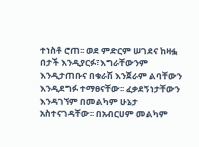ተነስቶ ሮጠ፡፡ ወደ ምድርም ሠገደና ከዛፏ በታች እንዲያርፉ፣እግራቸውንም እንዲታጠቡና በቁራሽ እንጀራም ልባቸውን እንዲደግፉ ተማፀናቸው፡፡ ፈቃደኝነታቸውን እንዳገኘም በመልካም ሁኔታ አስተናገዳቸው፡፡ በአብርሀም መልካም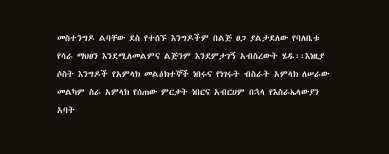መስተንግዶ ልባቸው ደስ የተሰኙ እንግዶችም በልጅ ፀጋ ያልታደለው የባለቤቱ የሳራ ማህፀን እንደሚለመልምና ልጅንም እንደምታገኝ አብስረውት ሄዱ፡፡እነዚያ ሶስት እንግዶች የአምላክ መልዕክተኞች ነበሩና የነገሩት ብስራት አምላክ ለሠራው መልካም ስራ አምላክ የሰጠው ምርቃት ነበርና አብርሀም በኋላ የእስራኤላውያን አባት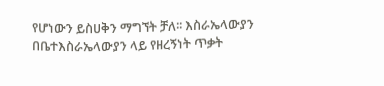የሆነውን ይስሀቅን ማግኘት ቻለ፡፡ እስራኤላውያን በቤተእስራኤላውያን ላይ የዘረኝነት ጥቃት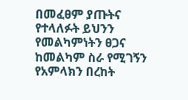በመፈፀም ያጡትና የተላለፉት ይህንን የመልካምነትን ፀጋና ከመልካም ስራ የሚገኝን የአምላክን በረከት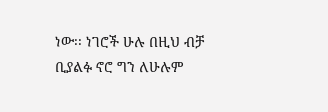ነው፡፡ ነገሮች ሁሉ በዚህ ብቻ ቢያልፉ ኖሮ ግን ለሁሉም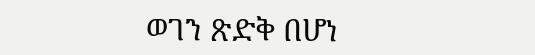ወገን ጽድቅ በሆነ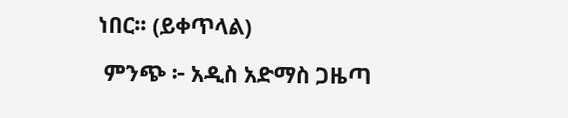ነበር፡፡ (ይቀጥላል)

 ምንጭ ፦ አዲስ አድማስ ጋዜጣ